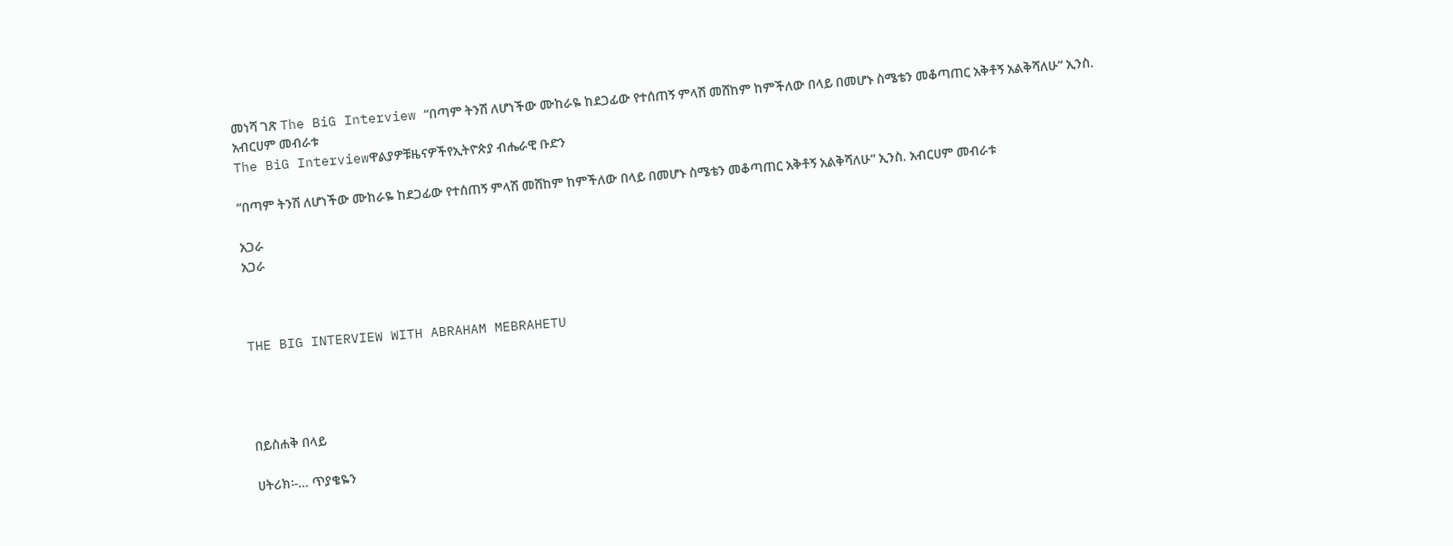መነሻ ገጽ The BiG Interview “በጣም ትንሽ ለሆነችው ሙከራዬ ከደጋፊው የተሰጠኝ ምላሽ መሸከም ከምችለው በላይ በመሆኑ ስሜቴን መቆጣጠር አቅቶኝ አልቅሻለሁ” ኢንስ. አብርሀም መብራቱ
The BiG Interviewዋልያዎቹዜናዎችየኢትዮጵያ ብሔራዊ ቡድን

“በጣም ትንሽ ለሆነችው ሙከራዬ ከደጋፊው የተሰጠኝ ምላሽ መሸከም ከምችለው በላይ በመሆኑ ስሜቴን መቆጣጠር አቅቶኝ አልቅሻለሁ” ኢንስ. አብርሀም መብራቱ

አጋራ
አጋራ



THE BIG INTERVIEW WITH ABRAHAM MEBRAHETU




በይስሐቅ በላይ

ሀትሪክ፡-… ጥያቄዬን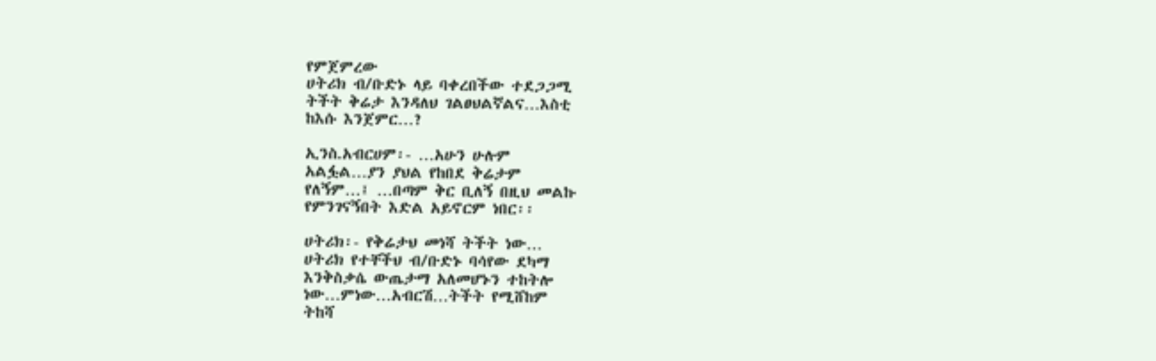የምጀምረው
ሀትሪክ ብ/ቡድኑ ላይ ባቀረበችው ተደጋጋሚ
ትችት ቅሬታ እንዳለህ ገልፀህልኛልና…እስቲ
ከእሱ እንጀምር…?

ኢንስ.አብርሀም፡- …አሁን ሁሉም
አልፏል…ያን ያህል የከበደ ቅሬታም
የለኝም…፤ …በጣም ቅር ቢለኝ በዚህ መልኩ
የምንገናኝበት እድል አይኖርም ነበር፡፡

ሀትሪክ፡- የቅሬታህ መነሻ ትችት ነው…
ሀትሪክ የተቸችህ ብ/ቡድኑ ባሳየው ደካማ
እንቅስቃሴ ውጤታማ አለመሆኑን ተከትሎ
ነው…ምነው…አብርሽ…ትችት የሚሸከም
ትከሻ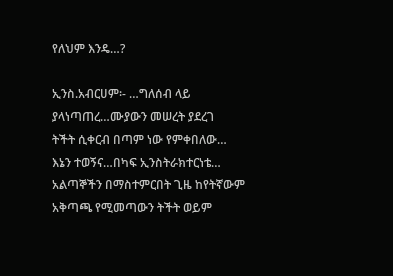የለህም እንዴ…?

ኢንስ.አብርሀም፡- …ግለሰብ ላይ
ያላነጣጠረ…ሙያውን መሠረት ያደረገ
ትችት ሲቀርብ በጣም ነው የምቀበለው…
እኔን ተወኝና…በካፍ ኢንስትራክተርነቴ…
አልጣኞችን በማስተምርበት ጊዜ ከየትኛውም
አቅጣጫ የሚመጣውን ትችት ወይም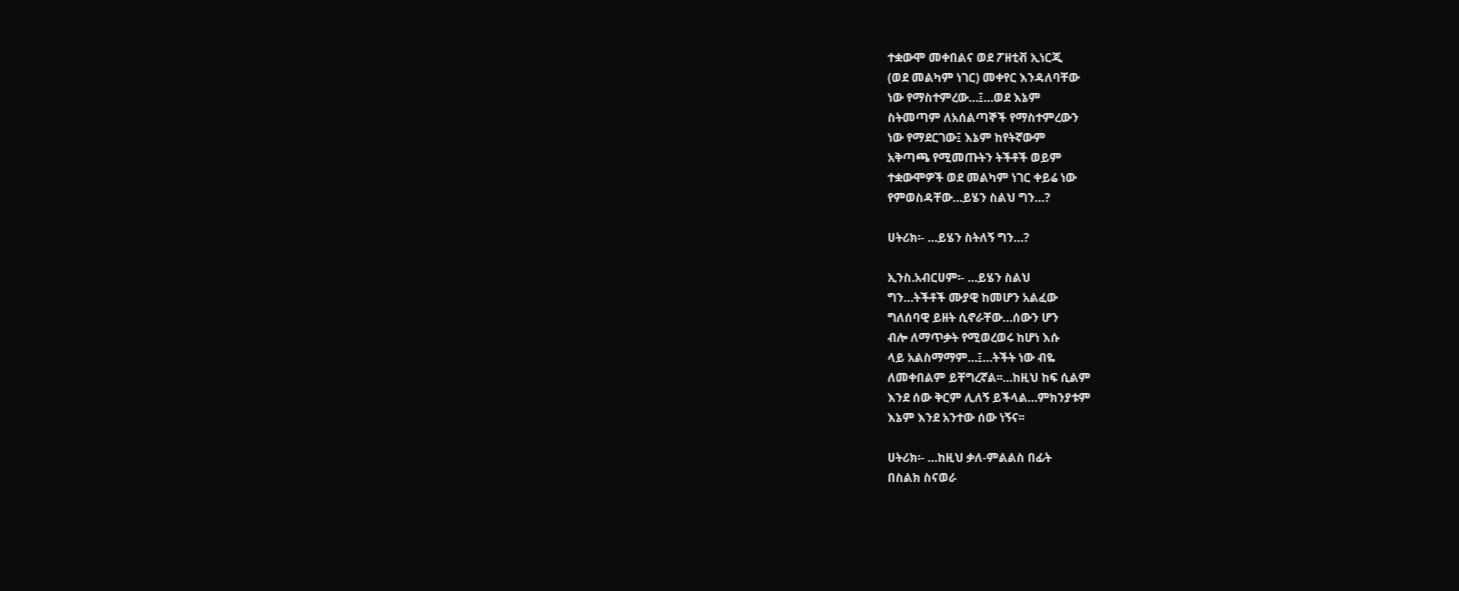ተቋውሞ መቀበልና ወደ ፖዘቲቭ ኢነርጂ
(ወደ መልካም ነገር) መቀየር እንዳለባቸው
ነው የማስተምረው…፤…ወደ እኔም
ስትመጣም ለአሰልጣኞች የማስተምረውን
ነው የማደርገው፤ እኔም ከየትኛውም
አቅጣጫ የሚመጡትን ትችቶች ወይም
ተቋውሞዎች ወደ መልካም ነገር ቀይሬ ነው
የምወስዳቸው…ይሄን ስልህ ግን…?

ሀትሪክ፡- …ይሄን ስትለኝ ግን…?

ኢንስ.አብርሀም፡- …ይሄን ስልህ
ግን…ትችቶች ሙያዊ ከመሆን አልፈው
ግለሰባዊ ይዘት ሲኖራቸው…ሰውን ሆን
ብሎ ለማጥቃት የሚወረወሩ ከሆነ እሱ
ላይ አልስማማም…፤…ትችት ነው ብዬ
ለመቀበልም ይቸግረኛል፡፡…ከዚህ ከፍ ሲልም
እንደ ሰው ቅርም ሊለኝ ይችላል…ምክንያቱም
እኔም እንደ አንተው ሰው ነኝና፡፡

ሀትሪክ፡- …ከዚህ ቃለ-ምልልስ በፊት
በስልክ ስናወራ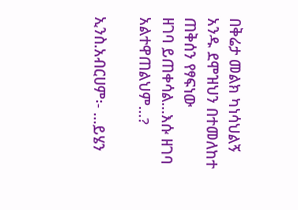በቅሬታ መልክ ካነሳህልኝ
አንዱ ደሞዝህን በተመለከተ ጠቅሰን የፃፍነው
ዘገባ ይጠቀሳል…እሱ ዘገባ አልተዋጠልህም…?

ኢንስ.አብርሀም፡- …ይሄን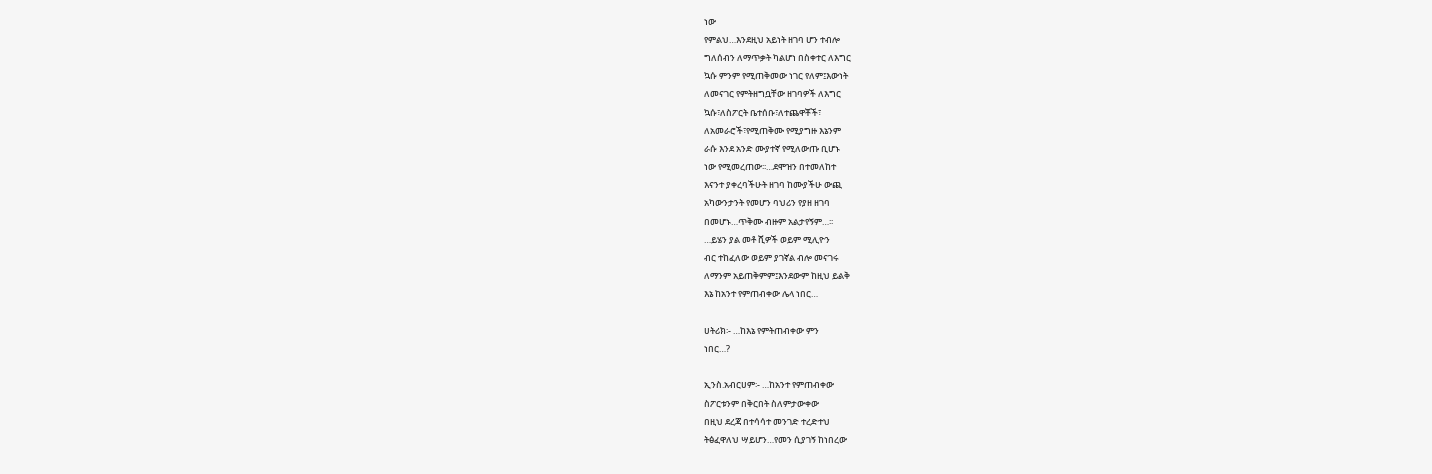ነው
የምልህ…እንደዚህ አይነት ዘገባ ሆን ተብሎ
ግለሰብን ለማጥቃት ካልሆነ በስቀተር ለእግር
ኳሱ ምንም የሚጠቅመው ነገር የለም፤እውነት
ለመናገር የምትዘግቧቸው ዘገባዎች ለእግር
ኳሱ፣ለስፖርት ቤተሰቡ፣ለተጨዋቾች፣
ለአመራሮች፣የሚጠቅሙ የሚያግዙ እኔንም
ራሱ እንደ አንድ ሙያተኛ የሚለውጡ ቢሆኑ
ነው የሚመረጠው፡፡…ደሞዝን በተመለከተ
እናንተ ያቀረባችሁት ዘገባ ከሙያችሁ ውጪ
አካውንታንት የመሆን ባህሪን የያዘ ዘገባ
በመሆኑ…ጥቅሙ ብዙም አልታየኝም…፡፡
…ይሄን ያል መቶ ሺዎች ወይም ሚሊዮን
ብር ተከፈለው ወይም ያገኛል ብሎ መናገሩ
ለማንም አይጠቅምም፤እንደውም ከዚህ ይልቅ
እኔ ከአንተ የምጠብቀው ሌላ ነበር…

ሀትሪክ፡- …ከእኔ የምትጠብቀው ምን
ነበር…?

ኢንስ.አብርሀም፡- …ከአንተ የምጠብቀው
ስፖርቱንም በቅርበት ስለምታውቀው
በዚህ ደረጃ በተሳሳተ መንገድ ተረድተህ
ትፅፈዋለህ ሣይሆን…የመን ሲያገኝ ከነበረው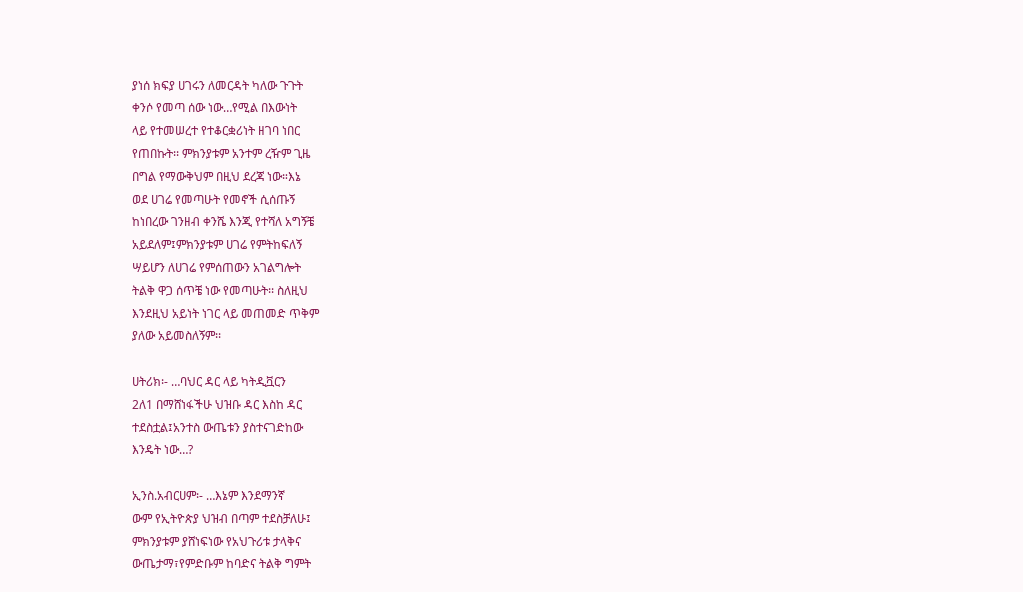ያነሰ ክፍያ ሀገሩን ለመርዳት ካለው ጉጉት
ቀንሶ የመጣ ሰው ነው…የሚል በእውነት
ላይ የተመሠረተ የተቆርቋሪነት ዘገባ ነበር
የጠበኩት፡፡ ምክንያቱም አንተም ረዥም ጊዜ
በግል የማውቅህም በዚህ ደረጃ ነው።እኔ
ወደ ሀገሬ የመጣሁት የመኖች ሲሰጡኝ
ከነበረው ገንዘብ ቀንሼ እንጂ የተሻለ አግኝቼ
አይደለም፤ምክንያቱም ሀገሬ የምትከፍለኝ
ሣይሆን ለሀገሬ የምሰጠውን አገልግሎት
ትልቅ ዋጋ ሰጥቼ ነው የመጣሁት፡፡ ስለዚህ
እንደዚህ አይነት ነገር ላይ መጠመድ ጥቅም
ያለው አይመስለኝም፡፡

ሀትሪክ፡- …ባህር ዳር ላይ ካትዲቯርን
2ለ1 በማሸነፋችሁ ህዝቡ ዳር እስከ ዳር
ተደስቷል፤አንተስ ውጤቱን ያስተናገድከው
እንዴት ነው…?

ኢንስ.አብርሀም፡- …እኔም እንደማንኛ
ውም የኢትዮጵያ ህዝብ በጣም ተደስቻለሁ፤
ምክንያቱም ያሸነፍነው የአህጉሪቱ ታላቅና
ውጤታማ፣የምድቡም ከባድና ትልቅ ግምት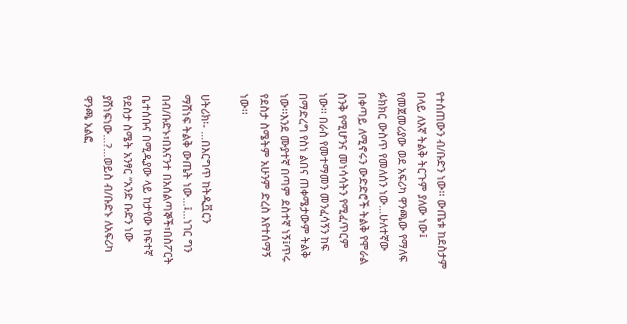የተሰጠውን ብ/ቡድን ነው፡፡ ውጤቱ ከደስታም
በላይ ለእኛ ትልቅ ትርጉም ያለው ነው፤
የመጀመሪያው ወደ አፍሪካ ዋንጫው የማለፍ
ፉክክር ውስጥ የመለሰን ነው…ሁለተኛው
በቀጣይ ለሚኖሩን ውድድሮች ትልቅ የሞራል
ስንቅ የሚሆንና መነሳሳትን የሚፈጥርም
ነው፡፡ በራስ የመተማመን መንፈሳኝን ከፍ
በማድረግ የስነ ልበና ጠቀሜታውም ትልቅ
ነው፡፡እንደ ሙያተኛ በጣም ደስተኛ ነኝ፤ጥሩ
የደስታ ስሜትም አሁንም ድረስ እየተሰማኝ
ነው፡፡

ሀትሪክ፡- …በእርግጥ ከትዲቯርን
ማሸነፍ ትልቅ ውጤት ነው…፤…ነገር ግን
በብ/ቡድኑ፣በእናንተ በአሰልጣኞች፣በስፖርት
ቤተሰቡና በሚዲያው ላይ ከታየው ከፍተኛ
የደስታ ስሜት አንፃር “አንድ ቡድን ነው
ያሸነፍነው…?…ወይስ ብ/ቡድኑ ለአፍሪካ
ዋንጫ አልፎ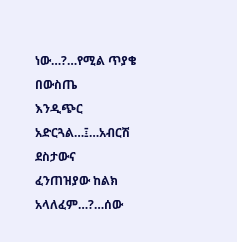ነው…?…የሚል ጥያቄ በውስጤ
እንዲጭር አድርጓል…፤…አብርሽ ደስታውና
ፈንጠዝያው ከልክ አላለፈም…?…ሰው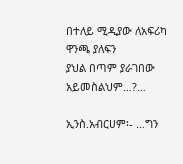በተለይ ሚዲያው ለአፍሪካ ዋንጫ ያለፍን
ያህል በጣም ያራገበው አይመስልህም…?…

ኢንስ.አብርሀም፡- …ግን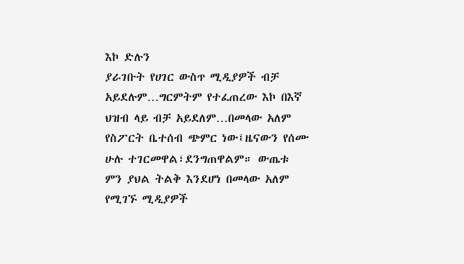እኮ ድሉን
ያራገቡት የሀገር ውስጥ ሚዲያዎች ብቻ
አይደሉም…ግርምትም የተፈጠረው እኮ በእኛ
ህዝብ ላይ ብቻ አይደለም…በመላው አለም
የስፖርት ቤተሰብ ጭምር ነው፤ዜናውን የሰሙ
ሁሉ ተገርመዋል፣ደንግጠዋልም። ውጤቱ
ምን ያህል ትልቅ እንደሆነ በመላው አለም
የሚገኙ ሚዲያዎች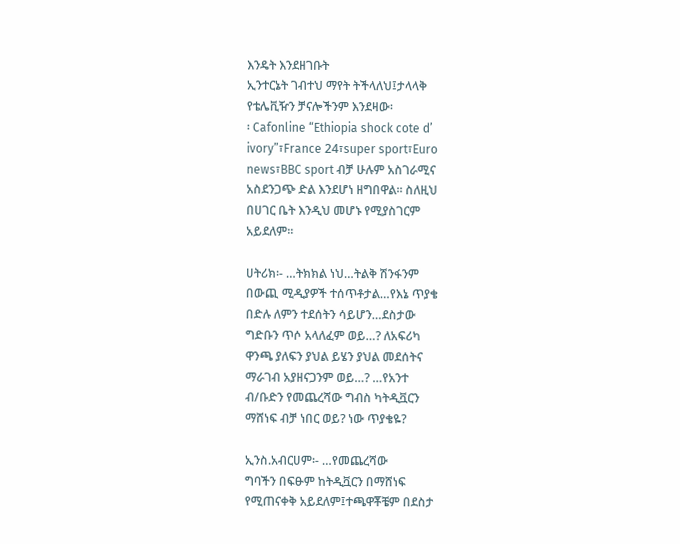እንዴት እንደዘገቡት
ኢንተርኔት ገብተህ ማየት ትችላለህ፤ታላላቅ
የቴሌቪዥን ቻናሎችንም እንደዛው፡
፡ Cafonline “Ethiopia shock cote d’
ivory”፣France 24፣super sport፣Euro
news፣BBC sport ብቻ ሁሉም አስገራሚና
አስደንጋጭ ድል እንደሆነ ዘግበዋል፡፡ ስለዚህ
በሀገር ቤት እንዲህ መሆኑ የሚያስገርም
አይደለም፡፡

ሀትሪክ፡- …ትክክል ነህ…ትልቅ ሽንፋንም
በውጪ ሚዲያዎች ተሰጥቶታል…የእኔ ጥያቄ
በድሉ ለምን ተደሰትን ሳይሆን…ደስታው
ግድቡን ጥሶ አላለፈም ወይ…? ለአፍሪካ
ዋንጫ ያለፍን ያህል ይሄን ያህል መደሰትና
ማራገብ አያዘናጋንም ወይ…? …የአንተ
ብ/ቡድን የመጨረሻው ግብስ ካትዲቯርን
ማሸነፍ ብቻ ነበር ወይ? ነው ጥያቄዬ?

ኢንስ.አብርሀም፡- …የመጨረሻው
ግባችን በፍፁም ከትዲቯርን በማሸነፍ
የሚጠናቀቅ አይደለም፤ተጫዋቾቼም በደስታ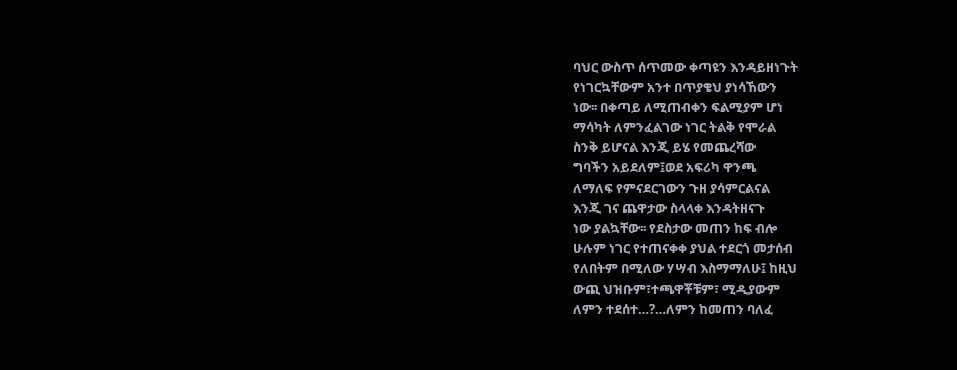ባህር ውስጥ ሰጥመው ቀጣዩን እንዳይዘነጉት
የነገርኳቸውም አንተ በጥያቄህ ያነሳኸውን
ነው፡፡ በቀጣይ ለሚጠብቀን ፍልሚያም ሆነ
ማሳካት ለምንፈልገው ነገር ትልቅ የሞራል
ስንቅ ይሆናል እንጂ ይሄ የመጨረሻው
ግባችን አይደለም፤ወደ አፍሪካ ዋንጫ
ለማለፍ የምናደርገውን ጉዘ ያሳምርልናል
እንጂ ገና ጨዋታው ስላላቀ እንዳትዘናጉ
ነው ያልኳቸው፡፡ የደስታው መጠን ከፍ ብሎ
ሁሉም ነገር የተጠናቀቀ ያህል ተደርጎ መታሰብ
የለበትም በሚለው ሃሣብ እስማማለሁ፤ ከዚህ
ውጪ ህዝቡም፣ተጫዋቾቹም፣ ሚዲያውም
ለምን ተደሰተ…?…ለምን ከመጠን ባለፈ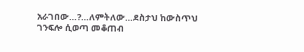አራገበው…?…ለምትለው…ደስታህ ከውስጥህ
ገንፍሎ ሲወጣ መቆጠብ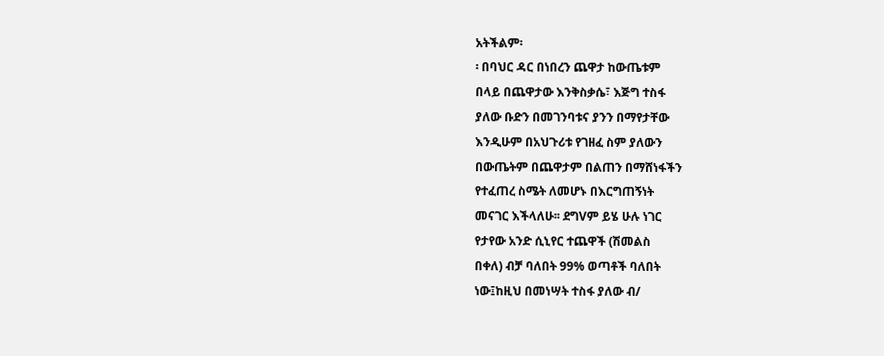አትችልም፡
፡ በባህር ዳር በነበረን ጨዋታ ከውጤቱም
በላይ በጨዋታው እንቅስቃሴ፣ እጅግ ተስፋ
ያለው ቡድን በመገንባቱና ያንን በማየታቸው
እንዲሁም በአህጉሪቱ የገዘፈ ስም ያለውን
በውጤትም በጨዋታም በልጠን በማሸነፋችን
የተፈጠረ ስሜት ለመሆኑ በእርግጠኝነት
መናገር እችላለሁ፡፡ ደግVም ይሄ ሁሉ ነገር
የታየው አንድ ሲኒየር ተጨዋች (ሽመልስ
በቀለ) ብቻ ባለበት 99% ወጣቶች ባለበት
ነው፤ከዚህ በመነሣት ተስፋ ያለው ብ/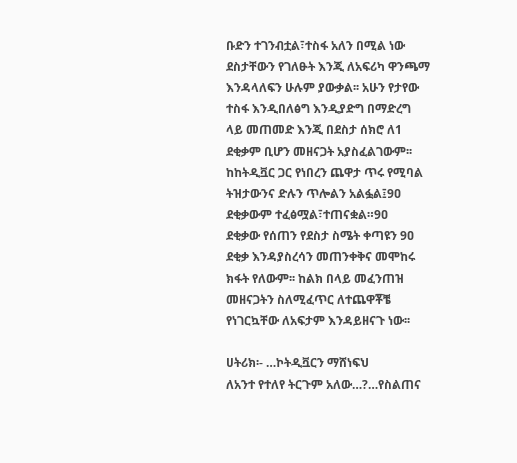ቡድን ተገንብቷል፣ተስፋ አለን በሚል ነው
ደስታቸውን የገለፁት እንጂ ለአፍሪካ ዋንጫማ
እንዳላለፍን ሁሉም ያውቃል፡፡ አሁን የታየው
ተስፋ እንዲበለፅግ እንዲያድግ በማድረግ
ላይ መጠመድ እንጂ በደስታ ሰክሮ ለ1
ደቂቃም ቢሆን መዘናጋት አያስፈልገውም፡፡
ከከትዲቯር ጋር የነበረን ጨዋታ ጥሩ የሚባል
ትዝታውንና ድሉን ጥሎልን አልፏል፤9ዐ
ደቂቃውም ተፈፅሟል፣ተጠናቋል።9ዐ
ደቂቃው የሰጠን የደስታ ስሜት ቀጣዩን 9ዐ
ደቂቃ እንዳያስረሳን መጠንቀቅና መሞከሩ
ክፋት የለውም፡፡ ከልክ በላይ መፈንጠዝ
መዘናጋትን ስለሚፈጥር ለተጨዋቾቼ
የነገርኳቸው ለአፍታም እንዳይዘናጉ ነው፡፡

ሀትሪክ፡- …ኮትዲቯርን ማሸነፍህ
ለአንተ የተለየ ትርጉም አለው…?…የስልጠና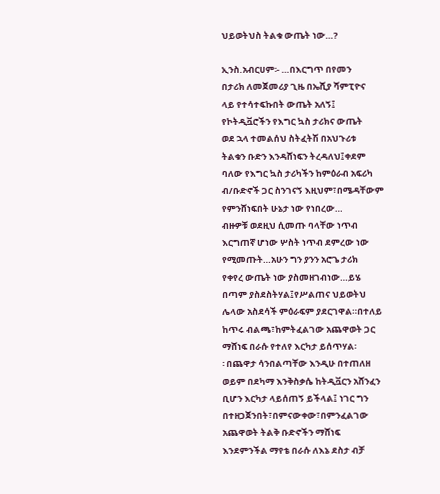ህይወትህስ ትልቁ ውጤት ነው…?

ኢንስ.አብርሀም፡- …በእርግጥ በየመን
በታሪክ ለመጀመሪያ ጊዜ በኤሺያ ሻምፒዮና
ላይ የተሳተፍኩበት ውጤት አለኝ፤
የኮትዲቯሮችን የእግር ኳስ ታሪክና ውጤት
ወደ ኋላ ተመልሰህ ስትፈትሽ በአህጉሪቱ
ትልቁን ቡድን እንዳሸነፍን ትረዳለህ፤ቀደም
ባለው የእግር ኳስ ታሪካችን ከምዕራብ አፍሪካ
ብ/ቡድኖች ጋር ስንገናኝ እዚህም፣በሜዳቸውም
የምንሸነፍበት ሁኔታ ነው የነበረው…
ብዙዎቹ ወደዚህ ሲመጡ ባላቸው ነጥብ
እርግጠኛ ሆነው ሦስት ነጥብ ደምረው ነው
የሚመጡት…አሁን ግን ያንን አሮጌ ታሪክ
የቀየረ ውጤት ነው ያስመዘገብነው…ይሄ
በጣም ያስደስትሃል፤የሥልጠና ህይወትህ
ሌላው አስደሳች ምዕራፍም ያደርገዋል።በተለይ
ከጥሩ ብልጫ፣ከምትፈልገው አጨዋወት ጋር
ማሸነፍ በራሱ የተለየ እርካታ ይሰጥሃል፡
፡ በጨዋታ ሳንበልጣቸው እንዲሁ በተጠለዘ
ወይም በደካማ እንቅስቃሴ ከትዲቯርን አሸንፈን
ቢሆን እርካታ ላይሰጠኝ ይችላል፤ ነገር ግን
በተዘጋጀንበት፣በምናውቀው፣በምንፈልገው
አጨዋወት ትልቅ ቡድኖችን ማሸነፍ
እንደምንችል ማየቴ በራሱ ለእኔ ደስታ ብቻ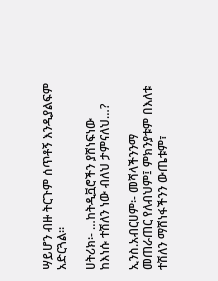ሣይሆን ብዙ ትርጉም ሰጥቶኝ እንዲያልፍም
አድርጓል፡፡

ሀትሪክ፡- …ከትዲቯሮችን ያሸነፍነው
ከእነሱ ተሽለን ነው ብለህ ታምናለህ…?

ኢንስ.አብርሀም፡- መሻላችንንማ
መጠራጠር የለብህም፤ ምክንያቱም በእለቱ
ተሽለን ማሸነፋችንን ውጤቱም፣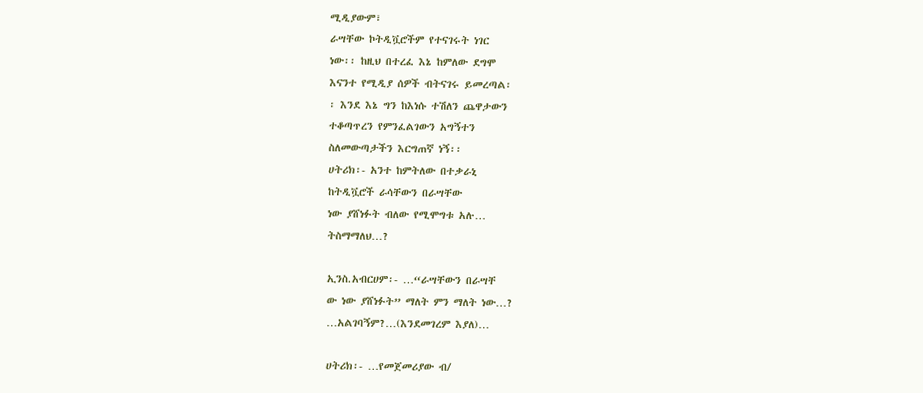ሚዲያውም፣
ራሣቸው ኮትዲቯሮችም የተናገሩት ነገር
ነው፡፡ ከዚህ በተረፈ እኔ ከምለው ደግሞ
እናንተ የሚዲያ ሰዎች ብትናገሩ ይመረጣል፡
፡ እንደ እኔ ግን ከእነሱ ተሽለን ጨዋታውን
ተቆጣጥረን የምንፈልገውን አግኝተን
ስለመውጣታችን እርግጠኛ ነኝ፡፡
ሀትሪክ፡- አንተ ከምትለው በተቃራኒ
ከትዲቯሮች ራሳቸውን በራሣቸው
ነው ያሸነፉት ብለው የሚሞግቱ አሉ…
ትስማማለህ…?

ኢንስ.አብርሀም፡- …“ራሣቸውን በራሣቸ
ው ነው ያሸነፉት” ማለት ምን ማለት ነው…?
…አልገባኝም?…(እንደመገረም እያለ)…

ሀትሪክ፡- …የመጀመሪያው ብ/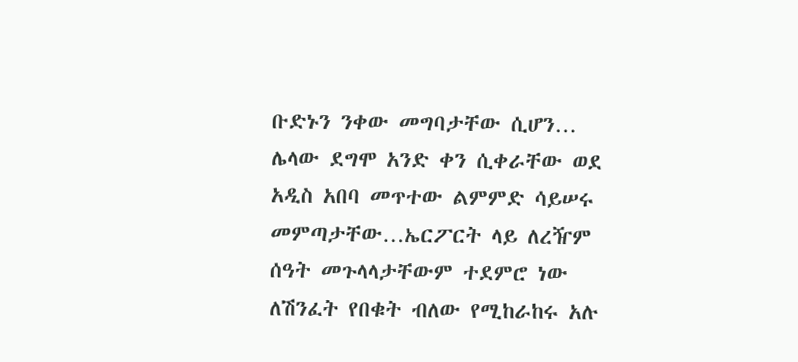ቡድኑን ንቀው መግባታቸው ሲሆን…
ሌላው ደግሞ አንድ ቀን ሲቀራቸው ወደ
አዲስ አበባ መጥተው ልምምድ ሳይሠሩ
መምጣታቸው…ኤርፖርት ላይ ለረዥም
ሰዓት መጉላላታቸውም ተደምሮ ነው
ለሽንፈት የበቁት ብለው የሚከራከሩ አሉ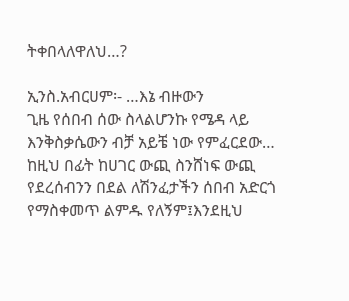ትቀበላለዋለህ…?

ኢንስ.አብርሀም፡- …እኔ ብዙውን
ጊዜ የሰበብ ሰው ስላልሆንኩ የሜዳ ላይ
እንቅስቃሴውን ብቻ አይቼ ነው የምፈርደው…
ከዚህ በፊት ከሀገር ውጪ ስንሸነፍ ውጪ
የደረሰብንን በደል ለሽንፈታችን ሰበብ አድርጎ
የማስቀመጥ ልምዱ የለኝም፤እንደዚህ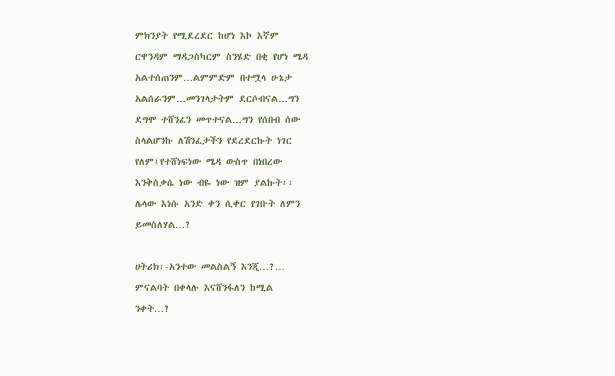ምክንያት የሚደረደር ከሆነ እኮ እኛም
ርዋንዳም ማዳጋስካርም ስንሄድ በቂ የሆነ ሜዳ
አልተሰጠንም…ልምምድም በተሟላ ሁኔታ
አልሰራንም…መንገላታትም ደርሶብናል…ግን
ደግሞ ተሸንፈን መጥተናል…ግን የሰበብ ሰው
ስላልሆንኩ ለሽንፈታችን የደረደርኩት ነገር
የለም፤የተሸነፍነው ሜዳ ውስጥ በነበረው
እንቅስቃሴ ነው ብዬ ነው ዝም ያልኩት፡፡
ሌላው እነሱ አንድ ቀን ሲቀር የገቡት ለምን
ይመስለሃል…?

ሀትሪክ፡-አንተው መልስልኝ እንጂ…?…
ምናልባት በቀላሉ እናሸንፋለን ከሚል
ንቀት…?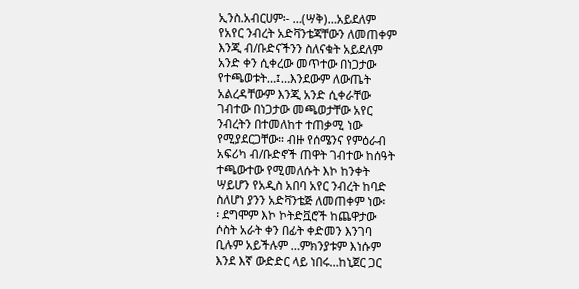ኢንስ.አብርሀም፡- …(ሣቅ)…አይደለም
የአየር ንብረት አድቫንቴጃቸውን ለመጠቀም
እንጂ ብ/ቡድናችንን ስለናቁት አይደለም
አንድ ቀን ሲቀረው መጥተው በነጋታው
የተጫወቱት…፤…እንደውም ለውጤት
አልረዳቸውም እንጂ አንድ ሲቀራቸው
ገብተው በነጋታው መጫወታቸው አየር
ንብረትን በተመለከተ ተጠቃሚ ነው
የሚያደርጋቸው። ብዙ የሰሜንና የምዕራብ
አፍሪካ ብ/ቡድኖች ጠዋት ገብተው ከሰዓት
ተጫውተው የሚመለሱት እኮ ከንቀት
ሣይሆን የአዲስ አበባ አየር ንብረት ከባድ
ስለሆነ ያንን አድቫንቴጅ ለመጠቀም ነው፡
፡ ደግሞም እኮ ኮትድቯሮች ከጨዋታው
ሶስት አራት ቀን በፊት ቀድመን እንገባ
ቢሉም አይችሉም …ምክንያቱም እነሱም
እንደ እኛ ውድድር ላይ ነበሩ…ከኒጀር ጋር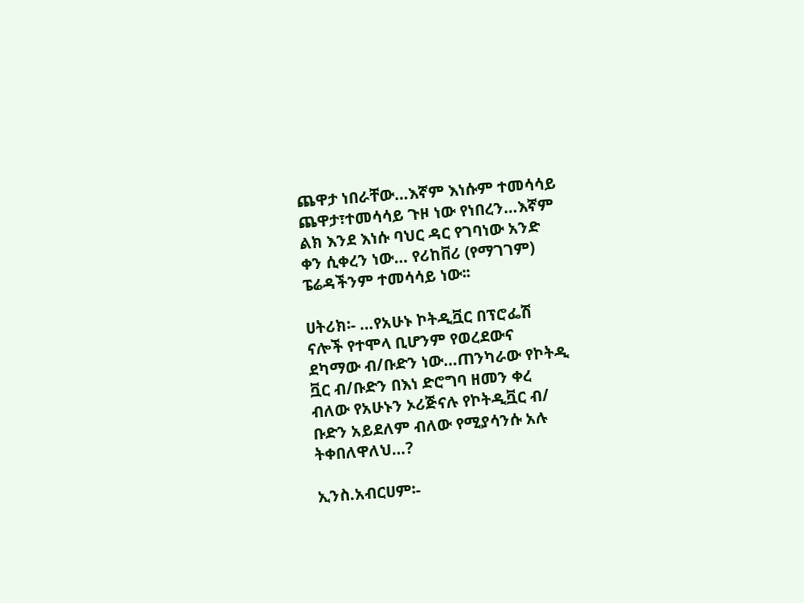ጨዋታ ነበራቸው…እኛም እነሱም ተመሳሳይ
ጨዋታ፣ተመሳሳይ ጉዞ ነው የነበረን…እኛም
ልክ እንደ እነሱ ባህር ዳር የገባነው አንድ
ቀን ሲቀረን ነው… የሪከቨሪ (የማገገም)
ፔሬዳችንም ተመሳሳይ ነው፡፡

ሀትሪክ፡- …የአሁኑ ኮትዲቯር በፕሮፌሽ
ናሎች የተሞላ ቢሆንም የወረደውና
ደካማው ብ/ቡድን ነው…ጠንካራው የኮትዲ
ቯር ብ/ቡድን በእነ ድሮግባ ዘመን ቀረ
ብለው የአሁኑን ኦሪጅናሉ የኮትዲቯር ብ/
ቡድን አይደለም ብለው የሚያሳንሱ አሉ
ትቀበለዋለህ…?

ኢንስ.አብርሀም፡-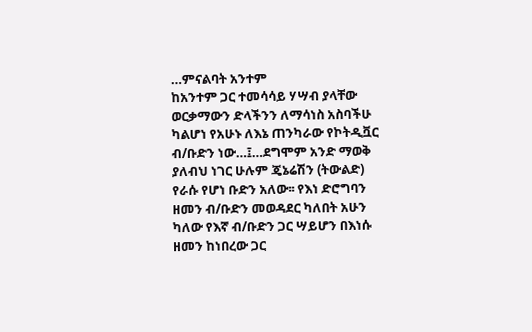…ምናልባት አንተም
ከአንተም ጋር ተመሳሳይ ሃሣብ ያላቸው
ወርቃማውን ድላችንን ለማሳነስ አስባችሁ
ካልሆነ የአሁኑ ለእኔ ጠንካራው የኮትዲቯር
ብ/ቡድን ነው…፤…ደግሞም አንድ ማወቅ
ያለብህ ነገር ሁሉም ጄኔሬሽን (ትውልድ)
የራሱ የሆነ ቡድን አለው፡፡ የእነ ድሮግባን
ዘመን ብ/ቡድን መወዳደር ካለበት አሁን
ካለው የእኛ ብ/ቡድን ጋር ሣይሆን በእነሱ
ዘመን ከነበረው ጋር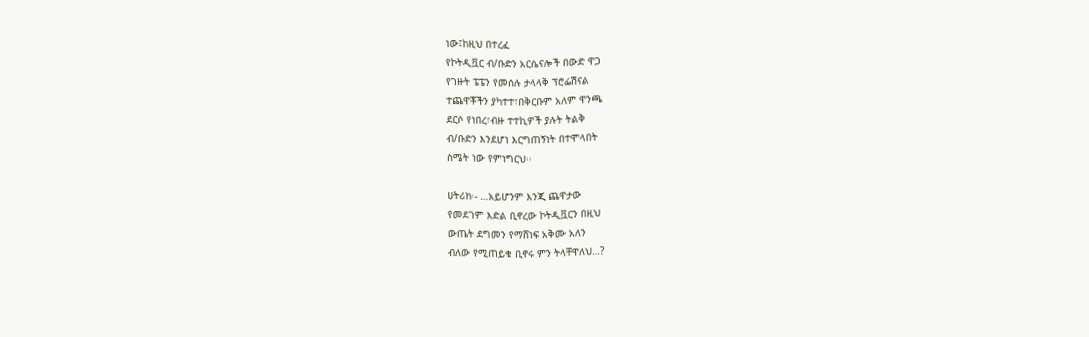ነው፤ከዚህ በተረፈ
የኮትዲቯር ብ/ቡድን አርሴናሎች በውድ ዋጋ
የገዙት ፔፔን የመሰሉ ታላላቅ ፕሮፌሽናል
ተጨዋቾችን ያካተተ፣በቅርቡም አለም ዋንጫ
ደርሶ የነበረ፣ብዙ ተተኪዎች ያሉት ትልቅ
ብ/ቡድን እንደሆነ እርግጠኝነት በተሞላበት
ስሜት ነው የምነግርህ፡፡

ሀትሪክ፡- …አይሆንም እንጂ ጨዋታው
የመደገም እድል ቢኖረው ኮትዲቯርን በዚህ
ውጤት ደግመን የማሸነፍ አቅሙ አለን
ብለው የሚጠይቁ ቢኖሩ ምን ትላቸዋለህ…?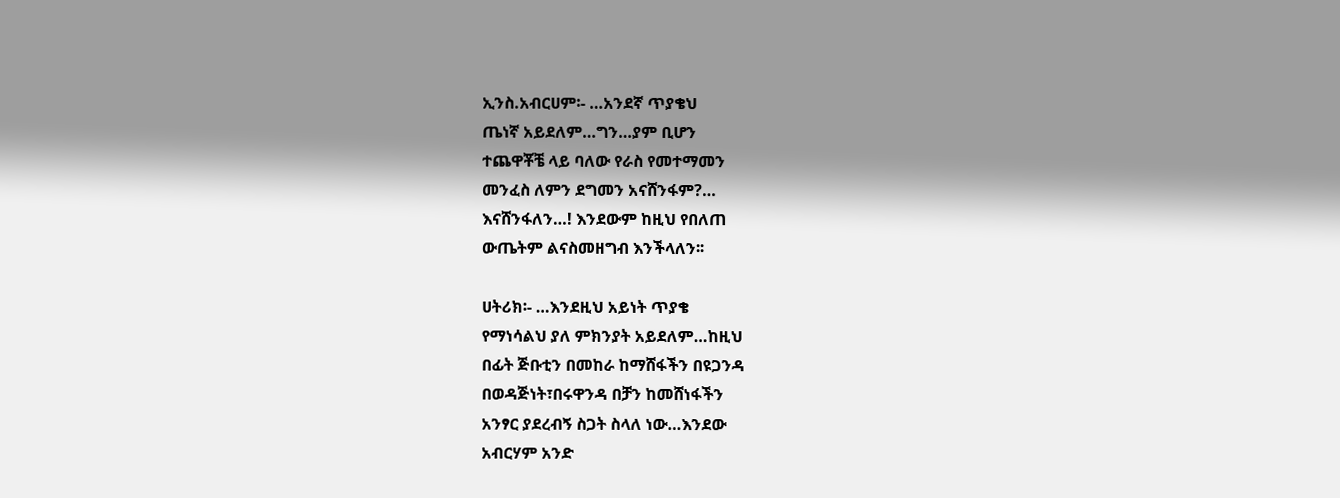ኢንስ.አብርሀም፡- …አንደኛ ጥያቄህ
ጤነኛ አይደለም…ግን…ያም ቢሆን
ተጨዋቾቼ ላይ ባለው የራስ የመተማመን
መንፈስ ለምን ደግመን አናሸንፋም?…
እናሸንፋለን…! እንደውም ከዚህ የበለጠ
ውጤትም ልናስመዘግብ እንችላለን፡፡

ሀትሪክ፡- …እንደዚህ አይነት ጥያቄ
የማነሳልህ ያለ ምክንያት አይደለም…ከዚህ
በፊት ጅቡቲን በመከራ ከማሸፋችን በዩጋንዳ
በወዳጅነት፣በሩዋንዳ በቻን ከመሸነፋችን
አንፃር ያደረብኝ ስጋት ስላለ ነው…እንደው
አብርሃም አንድ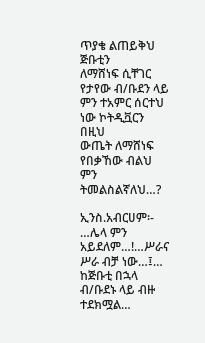ጥያቄ ልጠይቅህ ጅቡቲን
ለማሸነፍ ሲቸገር የታየው ብ/ቡደን ላይ
ምን ተአምር ሰርተህ ነው ኮትዲቯርን በዚህ
ውጤት ለማሸነፍ የበቃኸው ብልህ ምን
ትመልስልኛለህ…?

ኢንስ.አብርሀም፡- …ሌላ ምን
አይደለም…!…ሥራና ሥራ ብቻ ነው…፤…
ከጅቡቲ በኋላ ብ/ቡደኑ ላይ ብዙ ተደክሟል…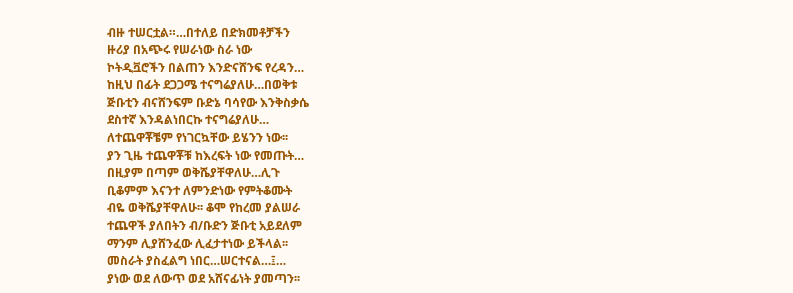ብዙ ተሠርቷል።…በተለይ በድክመቶቻችን
ዙሪያ በአጭሩ የሠራነው ስራ ነው
ኮትዲቯሮችን በልጠን እንድናሸንፍ የረዳን…
ከዚህ በፊት ደጋጋሜ ተናግሬያለሁ…በወቅቱ
ጅቡቲን ብናሸንፍም ቡድኔ ባሳየው እንቅስቃሴ
ደስተኛ እንዳልነበርኩ ተናግሬያለሁ…
ለተጨዋቾቼም የነገርኳቸው ይሄንን ነው፡፡
ያን ጊዜ ተጨዋቾቹ ከእረፍት ነው የመጡት…
በዚያም በጣም ወቅሼያቸዋለሁ…ሊጉ
ቢቆምም እናንተ ለምንድነው የምትቆሙት
ብዬ ወቅሼያቸዋለሁ፡፡ ቆሞ የከረመ ያልሠራ
ተጨዋች ያለበትን ብ/ቡድን ጅቡቲ አይደለም
ማንም ሊያሸንፈው ሊፈታተነው ይችላል፡፡
መስራት ያስፈልግ ነበር…ሠርተናል…፤…
ያነው ወደ ለውጥ ወደ አሸናፊነት ያመጣን፡፡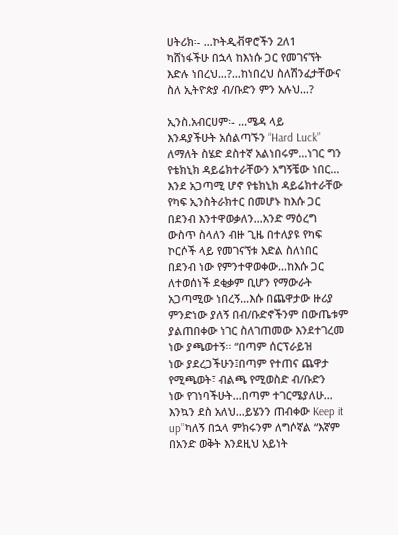ሀትሪክ፡- …ኮትዲቭዋሮችን 2ለ1
ካሸነፋችሁ በኋላ ከእነሱ ጋር የመገናኘት
እድሉ ነበረህ…?…ከነበረህ ስለሽንፈታቸውና
ስለ ኢትዮጵያ ብ/ቡድን ምን አሉህ…?

ኢንስ.አብርሀም፡- …ሜዳ ላይ
እንዳያችሁት አሰልጣኙን “Hard Luck”
ለማለት ስሄድ ደስተኛ አልነበሩም…ነገር ግን
የቴክኒክ ዳይሬክተራቸውን አግኝቼው ነበር…
እንደ አጋጣሚ ሆኖ የቴክኒክ ዳይሬክተራቸው
የካፍ ኢንስትራክተር በመሆኑ ከእሱ ጋር
በደንብ እንተዋወቃለን…አንድ ማዕረግ
ውስጥ ስላለን ብዙ ጊዜ በተለያዩ የካፍ
ኮርሶች ላይ የመገናኘቱ እድል ስለነበር
በደንብ ነው የምንተዋወቀው…ከእሱ ጋር
ለተወሰነች ደቂቃም ቢሆን የማውራት
አጋጣሚው ነበረኝ…እሱ በጨዋታው ዙሪያ
ምንድነው ያለኝ በብ/ቡድኖችንም በውጤቱም
ያልጠበቀው ነገር ስለገጠመው እንደተገረመ
ነው ያጫወተኝ፡፡ “በጣም ሰርፕራይዝ
ነው ያደረጋችሁን፤በጣም የተጠና ጨዋታ
የሚጫወት፣ ብልጫ የሚወስድ ብ/ቡድን
ነው የገነባችሁት…በጣም ተገርሜያለሁ…
እንኳን ደስ አለህ…ይሄንን ጠብቀው Keep it
up’’ካለኝ በኋላ ምክሩንም ለግሶኛል “እኛም
በአንድ ወቅት እንደዚህ አይነት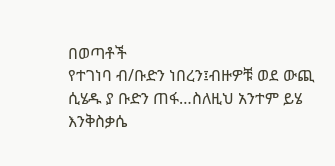በወጣቶች
የተገነባ ብ/ቡድን ነበረን፤ብዙዎቹ ወደ ውጪ
ሲሄዱ ያ ቡድን ጠፋ…ስለዚህ አንተም ይሄ
እንቅስቃሴ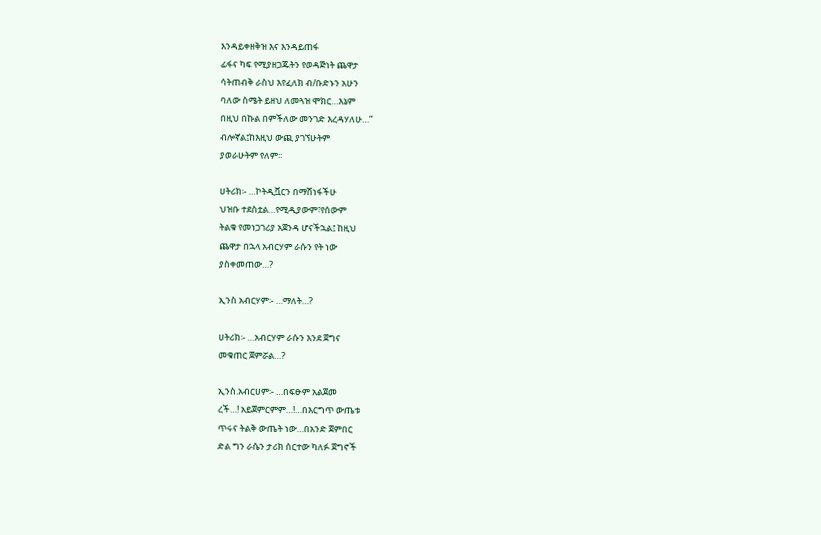እንዳይቀዘቅዝ እና እንዳይጠፋ
ፊፋና ካፍ የሚያዘጋጁትን የወዳጅነት ጨዋታ
ሳትጠብቅ ራስህ እየፈለክ ብ/ቡድኑን አሁን
ባለው ስሜት ይዘህ ለመጓዝ ሞክር…እኔም
በዚህ በኩል በምችለው መንገድ እረዳሃለሁ…”
ብሎኛል፤ከእዚህ ውጪ ያገኘሁትም
ያወራሁትም የለም፡፡

ሀትሪክ፡- …ኮትዲቯርን በማሸነፋችሁ
ህዝቡ ተደስቷል…የሚዲያውም፣የሰውም
ትልቁ የመነጋገሪያ አጀንዳ ሆናችኋል፤ ከዚህ
ጨዋታ በኋላ አብርሃም ራሱን የት ነው
ያስቀመጠው…?

ኢንስ አብርሃም፡- …ማለት…?

ሀትሪክ፡- …አብርሃም ራሱን እንደ ጀግና
መቁጠር ጀምሯል…?

ኢንስ.አብርሀም፡- …በፍፁም አልጀመ
ረች…! አይጀምርምም…!…በእርግጥ ውጤቱ
ጥሩና ትልቅ ውጤት ነው…በአንድ ጀምበር
ድል ግን ራሴን ታሪክ ሰርተው ካለፉ ጀግኖች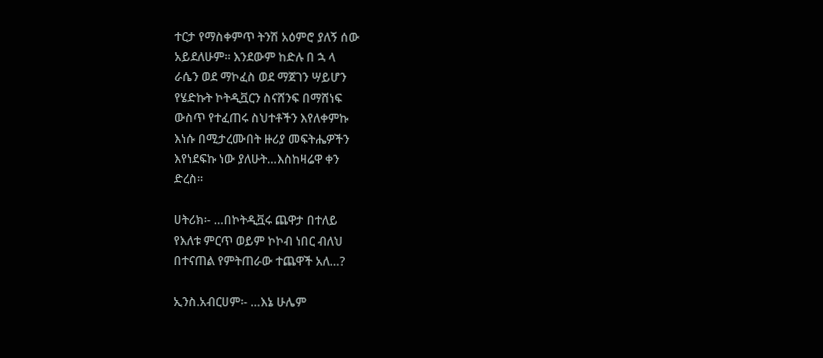ተርታ የማስቀምጥ ትንሽ አዕምሮ ያለኝ ሰው
አይደለሁም፡፡ እንደውም ከድሉ በ ኋ ላ
ራሴን ወደ ማኮፈስ ወደ ማጀገን ሣይሆን
የሄድኩት ኮትዲቯርን ስናሸንፍ በማሸነፍ
ውስጥ የተፈጠሩ ስህተቶችን እየለቀምኩ
እነሱ በሚታረሙበት ዙሪያ መፍትሔዎችን
እየነደፍኩ ነው ያለሁት…እስከዛሬዋ ቀን
ድረስ፡፡

ሀትሪክ፡- …በኮትዲቯሩ ጨዋታ በተለይ
የእለቱ ምርጥ ወይም ኮኮብ ነበር ብለህ
በተናጠል የምትጠራው ተጨዋች አለ…?

ኢንስ.አብርሀም፡- …እኔ ሁሌም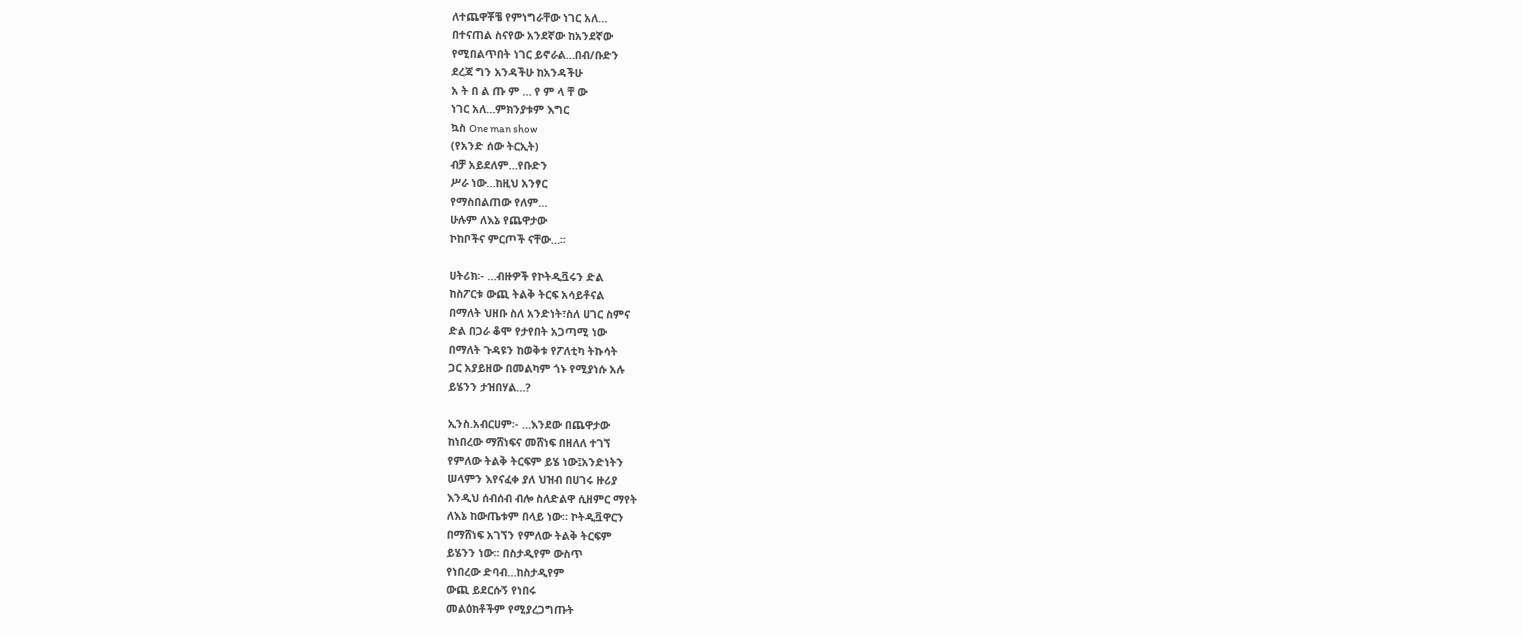ለተጨዋቾቼ የምነግራቸው ነገር አለ…
በተናጠል ስናየው አንደኛው ከአንደኛው
የሚበልጥበት ነገር ይኖራል…በብ/ቡድን
ደረጃ ግን አንዳችሁ ከአንዳችሁ
አ ት በ ል ጡ ም … የ ም ላ ቸ ው
ነገር አለ…ምክንያቱም እግር
ኳስ One man show
(የአንድ ሰው ትርኢት)
ብቻ አይደለም…የቡድን
ሥራ ነው…ከዚህ አንፃር
የማስበልጠው የለም…
ሁሉም ለእኔ የጨዋታው
ኮከቦችና ምርጦች ናቸው…፡፡

ሀትሪክ፡- …ብዙዎች የኮትዲቯሩን ድል
ከስፖርቱ ውጪ ትልቅ ትርፍ አሳይቶናል
በማለት ህዘቡ ስለ አንድነት፣ስለ ሀገር ስምና
ድል በጋራ ቆሞ የታየበት አጋጣሚ ነው
በማለት ጉዳዩን ከወቅቱ የፖለቲካ ትኩሳት
ጋር አያይዘው በመልካም ጎኑ የሚያነሱ አሉ
ይሄንን ታዝበሃል…?

ኢንስ.አብርሀም፡- …እንደው በጨዋታው
ከነበረው ማሸነፍና መሸነፍ በዘለለ ተገኘ
የምለው ትልቅ ትርፍም ይሄ ነው፤አንድነትን
ሠላምን እየናፈቀ ያለ ህዝብ በሀገሩ ዙሪያ
እንዲህ ሰብሰብ ብሎ ስለድልዋ ሲዘምር ማየት
ለእኔ ከውጤቱም በላይ ነው። ኮትዲቯዋርን
በማሸነፍ አገኘን የምለው ትልቅ ትርፍም
ይሄንን ነው፡፡ በስታዲየም ውስጥ
የነበረው ድባብ…ከስታዲየም
ውጪ ይደርሱኝ የነበሩ
መልዕክቶችም የሚያረጋግጡት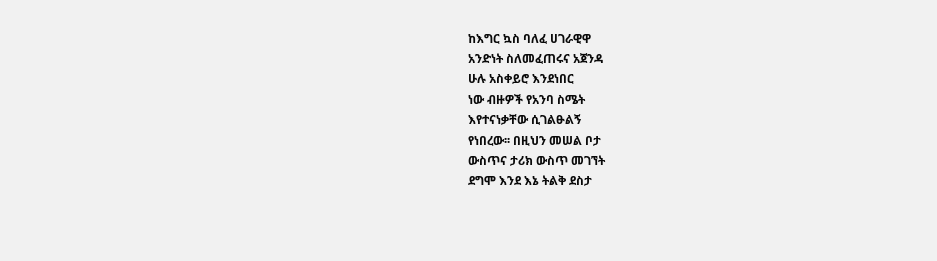ከእግር ኳስ ባለፈ ሀገራዊዋ
አንድነት ስለመፈጠሩና አጀንዳ
ሁሉ አስቀይሮ እንደነበር
ነው ብዙዎች የአንባ ስሜት
እየተናነቃቸው ሲገልፁልኝ
የነበረው፡፡ በዚህን መሠል ቦታ
ውስጥና ታሪክ ውስጥ መገኘት
ደግሞ እንደ እኔ ትልቅ ደስታ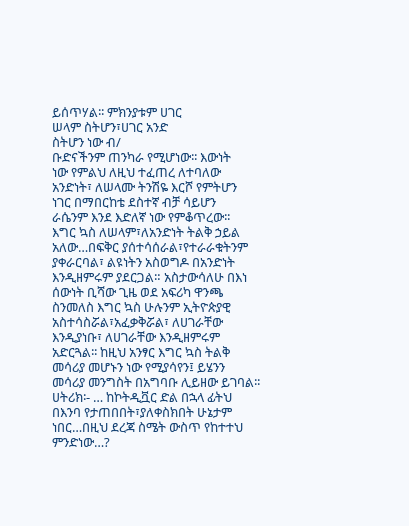ይሰጥሃል፡፡ ምክንያቱም ሀገር
ሠላም ስትሆን፣ሀገር አንድ
ስትሆን ነው ብ/
ቡድናችንም ጠንካራ የሚሆነው፡፡ እውነት
ነው የምልህ ለዚህ ተፈጠረ ለተባለው
አንድነት፣ ለሠላሙ ትንሽዬ እርሾ የምትሆን
ነገር በማበርከቴ ደስተኛ ብቻ ሳይሆን
ራሴንም እንደ እድለኛ ነው የምቆጥረው፡፡
እግር ኳስ ለሠላም፣ለአንድነት ትልቅ ኃይል
አለው…በፍቅር ያሰተሳሰራል፣የተራራቁትንም
ያቀራርባል፣ ልዩነትን አስወግዶ በአንድነት
እንዲዘምሩም ያደርጋል። አስታውሳለሁ በእነ
ሰውነት ቢሻው ጊዜ ወደ አፍሪካ ዋንጫ
ስንመለስ እግር ኳስ ሁሉንም ኢትዮጵያዊ
አስተሳስሯል፣አፈቃቅሯል፣ ለሀገራቸው
እንዲያነቡ፣ ለሀገራቸው እንዲዘምሩም
አድርጓል፡፡ ከዚህ አንፃር እግር ኳስ ትልቅ
መሳሪያ መሆኑን ነው የሚያሳየን፤ ይሄንን
መሳሪያ መንግስት በአግባቡ ሊይዘው ይገባል፡፡
ሀትሪክ፡- … ከኮትዲቯር ድል በኋላ ፊትህ
በእንባ የታጠበበት፣ያለቀስክበት ሁኔታም
ነበር…በዚህ ደረጃ ስሜት ውስጥ የከተተህ
ምንድነው…?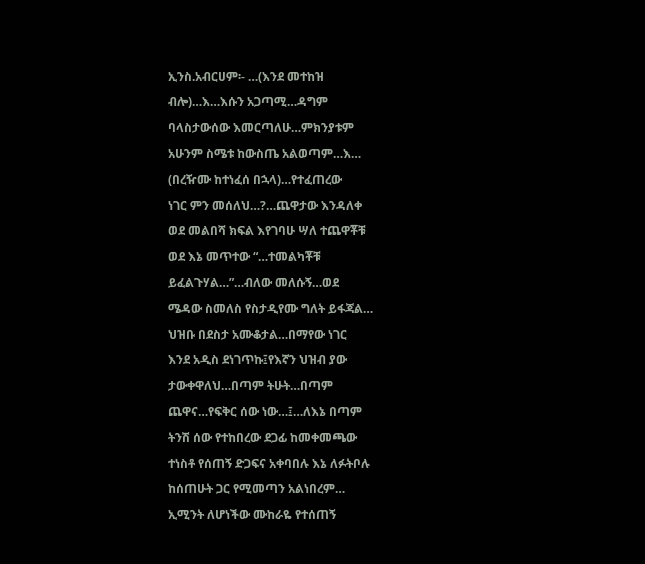ኢንስ.አብርሀም፡- …(እንደ መተከዝ
ብሎ)…እ…እሱን አጋጣሚ…ዳግም
ባላስታውሰው እመርጣለሁ…ምክንያቱም
አሁንም ስሜቱ ከውስጤ አልወጣም…እ…
(በረዥሙ ከተነፈሰ በኋላ)…የተፈጠረው
ነገር ምን መሰለህ…?…ጨዋታው እንዳለቀ
ወደ መልበሻ ክፍል እየገባሁ ሣለ ተጨዋቾቹ
ወደ እኔ መጥተው “…ተመልካቾቹ
ይፈልጉሃል…”…ብለው መለሱኝ…ወደ
ሜዳው ስመለስ የስታዲየሙ ግለት ይፋጃል…
ህዝቡ በደስታ አሙቆታል…በማየው ነገር
እንደ አዲስ ደነገጥኩ፤የእኛን ህዝብ ያው
ታውቀዋለህ…በጣም ትሁት…በጣም
ጨዋና…የፍቅር ሰው ነው…፤…ለእኔ በጣም
ትንሽ ሰው የተከበረው ደጋፊ ከመቀመጫው
ተነስቶ የሰጠኝ ድጋፍና አቀባበሉ እኔ ለፉትቦሉ
ከሰጠሁት ጋር የሚመጣን አልነበረም…
ኢሚንት ለሆነችው ሙከራዬ የተሰጠኝ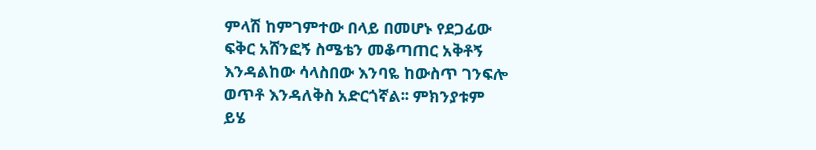ምላሽ ከምገምተው በላይ በመሆኑ የደጋፊው
ፍቅር አሸንፎኝ ስሜቴን መቆጣጠር አቅቶኝ
እንዳልከው ሳላስበው እንባዬ ከውስጥ ገንፍሎ
ወጥቶ እንዳለቅስ አድርጎኛል፡፡ ምክንያቱም
ይሄ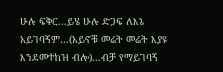ሁሉ ፍቅር…ይሄ ሁሉ ድጋፍ ለእኔ
አይገባኝም…(አይኖቹ መሬት መሬት እያዩ
እንደመተከዝ ብሎ)…ብቻ የማይገባኝ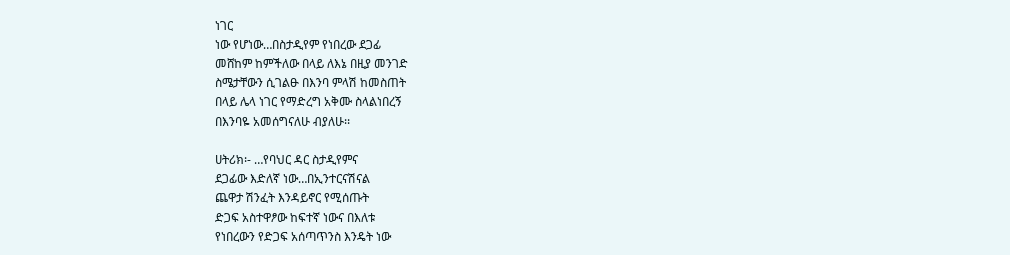ነገር
ነው የሆነው…በስታዲየም የነበረው ደጋፊ
መሸከም ከምችለው በላይ ለእኔ በዚያ መንገድ
ስሜታቸውን ሲገልፁ በእንባ ምላሽ ከመስጠት
በላይ ሌላ ነገር የማድረግ አቅሙ ስላልነበረኝ
በእንባዬ አመሰግናለሁ ብያለሁ፡፡

ሀትሪክ፡- …የባህር ዳር ስታዲየምና
ደጋፊው እድለኛ ነው…በኢንተርናሽናል
ጨዋታ ሽንፈት እንዳይኖር የሚሰጡት
ድጋፍ አስተዋፆው ከፍተኛ ነውና በእለቱ
የነበረውን የድጋፍ አሰጣጥንስ እንዴት ነው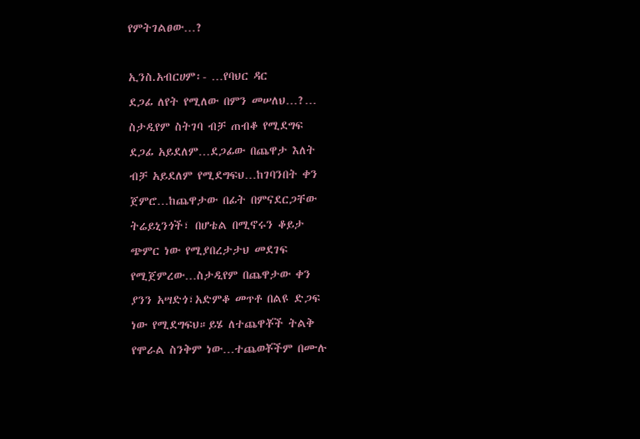የምትገልፀው…?

ኢንስ.አብርሀም፡- …የባህር ዳር
ደጋፊ ለየት የሚለው በምን መሠለህ…?…
ስታዲየም ስትገባ ብቻ ጠብቆ የሚደግፍ
ደጋፊ አይደለም…ደጋፊው በጨዋታ እለት
ብቻ አይደለም የሚደግፍህ…ከገባንበት ቀን
ጀምሮ…ከጨዋታው በፊት በምናደርጋቸው
ትሬይኒንጎች፣ በሆቴል በሚኖሩን ቆይታ
ጭምር ነው የሚያበረታታህ መደገፍ
የሚጀምረው…ስታዲየም በጨዋታው ቀን
ያንን አሣድጎ፣አድምቆ መጥቶ በልዩ ድጋፍ
ነው የሚደግፍህ።ይሄ ለተጨዋቾች ትልቅ
የሞራል ስንቅም ነው…ተጨወቾችም በሙሉ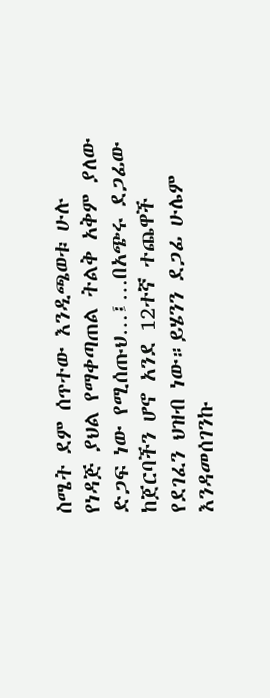ስሜት ደም ሰጥተው እንዲጫወቱ ሁሉ
የነዳጅ ያህል የማቀጣጠል ትልቅ አቅም ያለው
ድጋፍ ነው የሚሰጡህ…፤…በአጭሩ ደጋፊው
ከጀርባችን ሆኖ አንደ 12ተኛ ተጨዋች
የደገፈን ህዝብ ነው።ይሄንን ደጋፊ ሁሌም
እንዳመሰገንኩ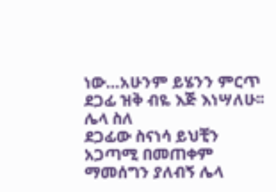ነው…አሁንም ይሄንን ምርጥ
ደጋፊ ዝቅ ብዬ እጅ እነሣለሁ፡፡ ሌላ ስለ
ደጋፊው ስናነሳ ይህቺን አጋጣሚ በመጠቀም
ማመሰግን ያለብኝ ሌላ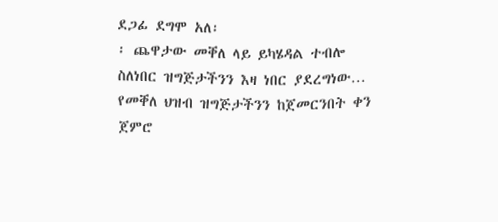ደጋፊ ደግሞ አለ፡
፡ ጨዋታው መቐለ ላይ ይካሄዳል ተብሎ
ስለነበር ዝግጅታችንን እዛ ነበር ያደረግነው…
የመቐለ ህዝብ ዝግጅታችንን ከጀመርንበት ቀን
ጀምሮ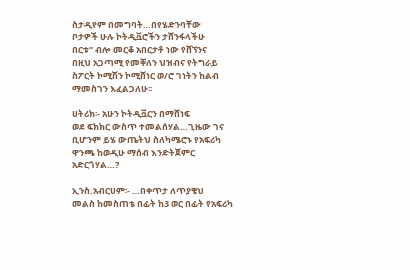ስታዲየም በመግባት…በየሄድንባቸው
ቦታዎች ሁሉ ኮትዲቯሮችን ታሸንፋላችሁ
በርቱ” ብሎ መርቆ አበርታቶ ነው የሸኘንና
በዚህ አጋጣሚ የመቐለን ህዝብና የትግራይ
ስፖርት ኮሚሽን ኮሚሸነር ወ/ሮ ገነትን ከልብ
ማመስገን እፈልጋለሁ፡፡

ሀትሪክ፡- አሁን ኮትዲቯርን በማሸነፍ
ወደ ፍክክር ውስጥ ተመልሰሃል…ጊዜው ገና
ቢሆንም ይሄ ውጤትህ ስለካሜሮኑ የአፍሪካ
ዋንጫ ከወዲሁ ማሰብ እንድትጀምር
አድርጎሃል…?

ኢንስ.አብርሀም፡- …በቀጥታ ለጥያቄህ
መልስ ከመስጠቴ በፊት ከ3 ወር በፊት የአፍሪካ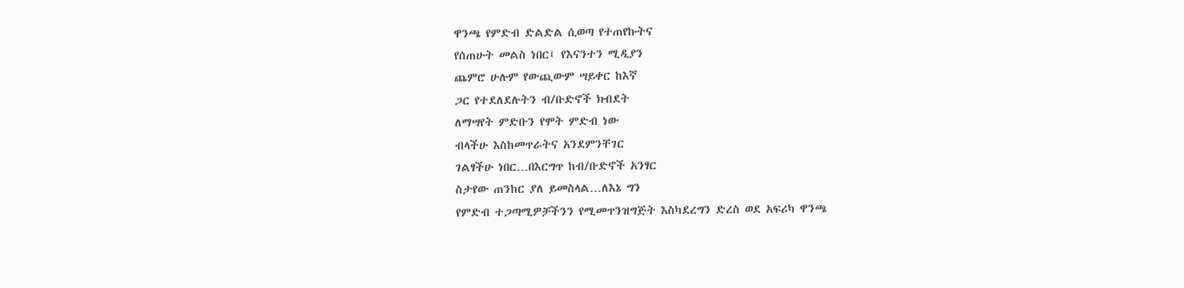ዋንጫ የምድብ ድልድል ሲወጣ የተጠየኩትና
የሰጠሁት መልስ ነበር፤ የእናንተን ሚዲያን
ጨምሮ ሁሉም የውጪውም ሣይቀር ከእኛ
ጋር የተደለደሉትን ብ/ቡድኖች ክብደት
ለማሣየት ምድቡን የሞት ምድብ ነው
ብላችሁ እስከመጥራትና አንደምንቸገር
ገልፃችሁ ነበር…በእርግጥ ከብ/ቡድኖች አንፃር
ስታየው ጠንከር ያለ ይመስላል…ለእኔ ግን
የምድብ ተጋጣሚዎቻችንን የሚመጥንዝግጅት እስካደረግን ድረስ ወደ አፍሪካ ዋንጫ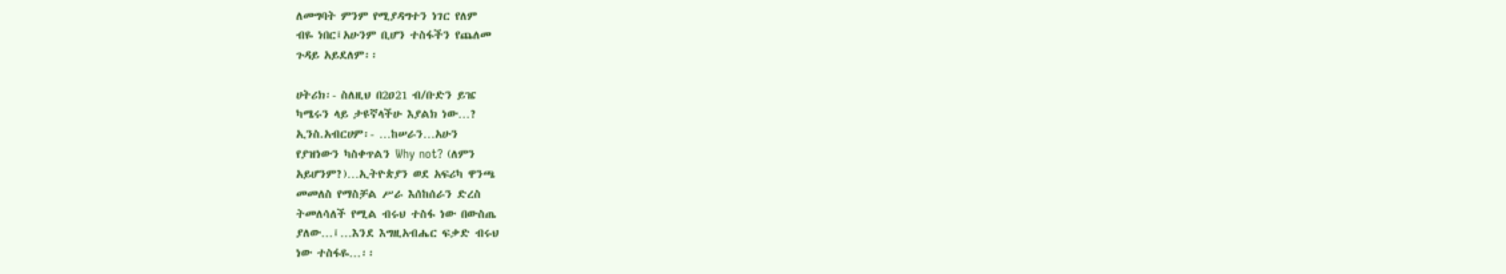ለመግባት ምንም የሚያዳግተን ነገር የለም
ብዬ ነበር፤አሁንም ቢሆን ተስፋችን የጨለመ
ጉዳይ አይደለም፡፡

ሀትሪክ፡- ስለዚህ በ2ዐ21 ብ/ቡድን ይዤ
ካሜሩን ላይ ታዩኛላችሁ እያልክ ነው…?
ኢንስ.አብርሀም፡- …ከሠራን…አሁን
የያዝነውን ካስቀጥልን Why not? (ለምን
አይሆንም?)…ኢትዮጵያን ወደ አፍሪካ ዋንጫ
መመለስ የማስቻል ሥራ እሰከሰራን ድረስ
ትመለሳለች የሚል ብሩህ ተስፋ ነው በውስጤ
ያለው…፤…እንደ እግዚአብሔር ፍቃድ ብሩህ
ነው ተስፋዬ…፡፡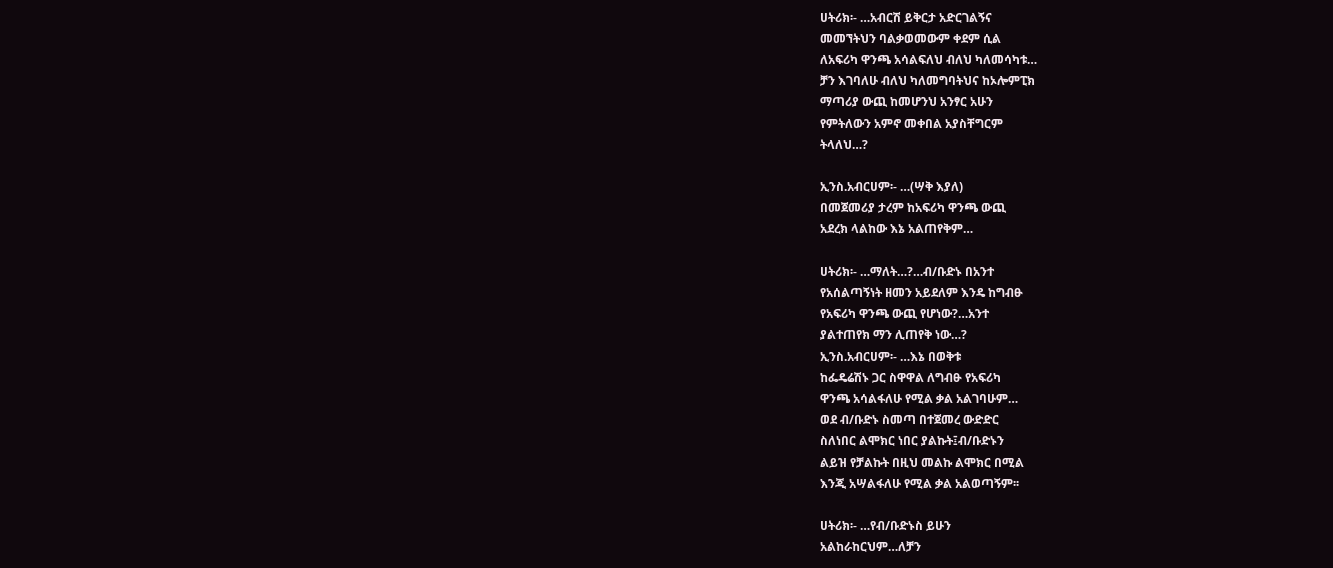ሀትሪክ፡- …አብርሽ ይቅርታ አድርገልኝና
መመኘትህን ባልቃወመውም ቀደም ሲል
ለአፍሪካ ዋንጫ አሳልፍለህ ብለህ ካለመሳካቱ…
ቻን እገባለሁ ብለህ ካለመግባትህና ከኦሎምፒክ
ማጣሪያ ውጪ ከመሆንህ አንፃር አሁን
የምትለውን አምኖ መቀበል አያስቸግርም
ትላለህ…?

ኢንስ.አብርሀም፡- …(ሣቅ እያለ)
በመጀመሪያ ታረም ከአፍሪካ ዋንጫ ውጪ
አደረክ ላልከው እኔ አልጠየቅም…

ሀትሪክ፡- …ማለት…?…ብ/ቡድኑ በአንተ
የአሰልጣኝነት ዘመን አይደለም እንዴ ከግብፁ
የአፍሪካ ዋንጫ ውጪ የሆነው?…አንተ
ያልተጠየክ ማን ሊጠየቅ ነው…?
ኢንስ.አብርሀም፡- …እኔ በወቅቱ
ከፌዴሬሽኑ ጋር ስዋዋል ለግብፁ የአፍሪካ
ዋንጫ አሳልፋለሁ የሚል ቃል አልገባሁም…
ወደ ብ/ቡድኑ ስመጣ በተጀመረ ውድድር
ስለነበር ልሞክር ነበር ያልኩት፤ብ/ቡድኑን
ልይዝ የቻልኩት በዚህ መልኩ ልሞክር በሚል
እንጂ አሣልፋለሁ የሚል ቃል አልወጣኝም፡፡

ሀትሪክ፡- …የብ/ቡድኑስ ይሁን
አልከራከርህም…ለቻን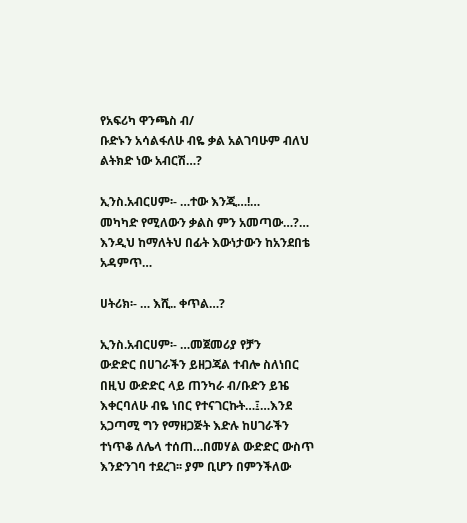የአፍሪካ ዋንጫስ ብ/
ቡድኑን አሳልፋለሁ ብዬ ቃል አልገባሁም ብለህ
ልትክድ ነው አብርሽ…?

ኢንስ.አብርሀም፡- …ተው እንጂ…!…
መካካድ የሚለውን ቃልስ ምን አመጣው…?…
እንዲህ ከማለትህ በፊት እውነታውን ከአንደበቴ
አዳምጥ…

ሀትሪክ፡- … እሺ.. ቀጥል…?

ኢንስ.አብርሀም፡- …መጀመሪያ የቻን
ውድድር በሀገራችን ይዘጋጃል ተብሎ ስለነበር
በዚህ ውድድር ላይ ጠንካራ ብ/ቡድን ይዤ
እቀርባለሁ ብዬ ነበር የተናገርኩት…፤…እንደ
አጋጣሚ ግን የማዘጋጅት እድሉ ከሀገራችን
ተነጥቆ ለሌላ ተሰጠ…በመሃል ውድድር ውስጥ
እንድንገባ ተደረገ፡፡ ያም ቢሆን በምንችለው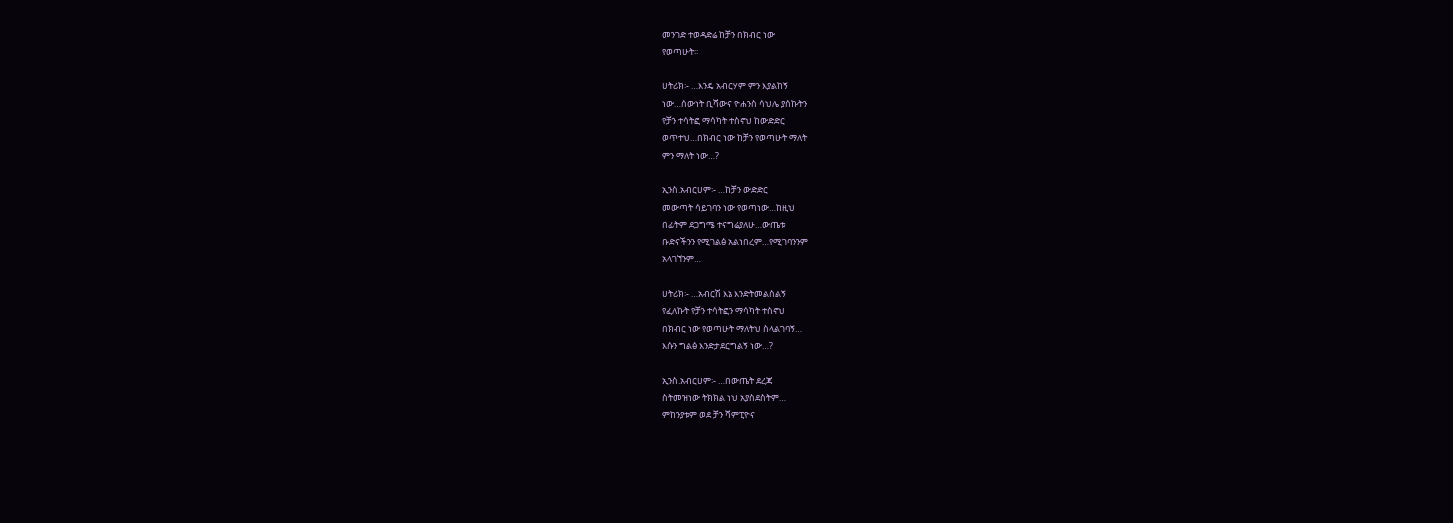መንገድ ተወዳድሬ ከቻን በክብር ነው
የወጣሁት፡፡

ሀትሪክ፡- …እንዴ አብርሃም ምን እያልከኝ
ነው…ሰውነት ቢሻውና ዮሐንስ ሳህሌ ያሰኩትን
የቻን ተሳትፎ ማሳካት ተስኖህ ከውድድር
ወጥተህ…በክብር ነው ከቻን የወጣሁት ማለት
ምን ማለት ነው…?

ኢንስ.አብርሀም፡- …ከቻን ውድድር
መውጣት ሳይገባን ነው የወጣነው…ከዚህ
በፊትም ደጋግሜ ተናግሬያለሁ…ውጤቱ
ቡድናችንን የሚገልፅ አልነበረም…የሚገባንንም
አላገኘንም…

ሀትሪክ፡- …አብርሽ እኔ እንድትመልስልኝ
የፈለኩት የቻን ተሳትፎን ማሳካት ተስኖህ
በክብር ነው የወጣሁት ማለትህ ስላልገባኝ…
እሱን ግልፅ እንድታደርግልኝ ነው…?

ኢንስ.አብርሀም፡- …በውጤት ደረጃ
ስትመዝነው ትክክል ነህ አያስደስትም…
ምከንያቱም ወደ ቻን ሻምፒዮና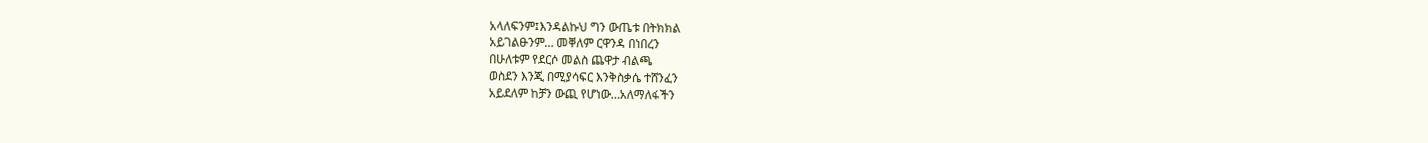አላለፍንም፤እንዳልኩህ ግን ውጤቱ በትክክል
አይገልፁንም… መቐለም ርዋንዳ በነበረን
በሁለቱም የደርሶ መልስ ጨዋታ ብልጫ
ወስደን እንጂ በሚያሳፍር እንቅስቃሴ ተሸንፈን
አይደለም ከቻን ውጪ የሆነው…አለማለፋችን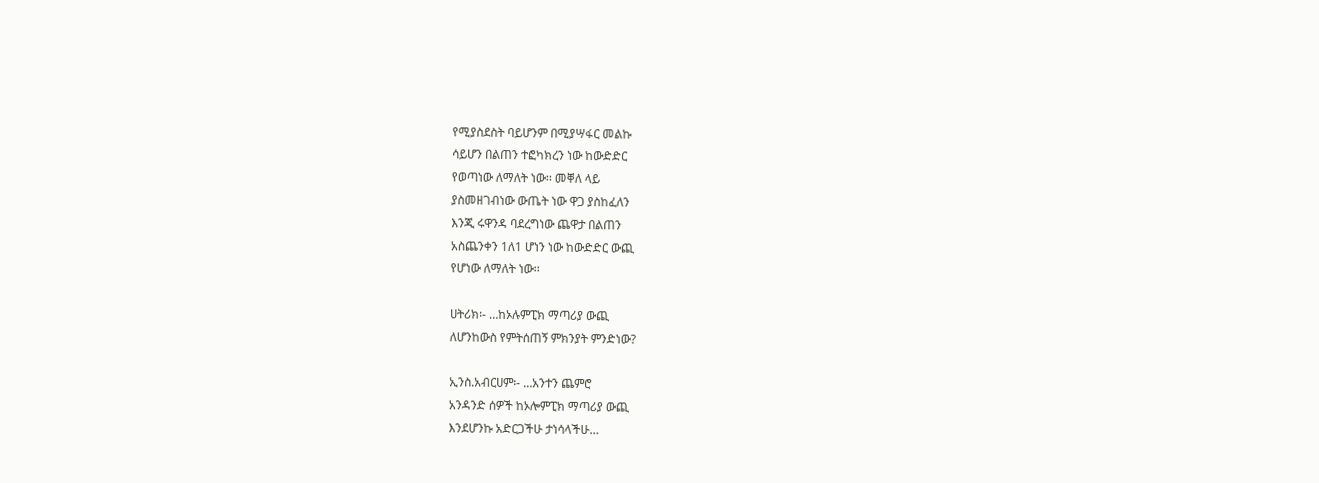የሚያስደስት ባይሆንም በሚያሣፋር መልኩ
ሳይሆን በልጠን ተፎካክረን ነው ከውድድር
የወጣነው ለማለት ነው፡፡ መቐለ ላይ
ያስመዘገብነው ውጤት ነው ዋጋ ያስከፈለን
እንጂ ሩዋንዳ ባደረግነው ጨዋታ በልጠን
አስጨንቀን 1ለ1 ሆነን ነው ከውድድር ውጪ
የሆነው ለማለት ነው፡፡

ሀትሪክ፡- …ከኦሉምፒክ ማጣሪያ ውጪ
ለሆንከውስ የምትሰጠኝ ምክንያት ምንድነው?

ኢንስ.አብርሀም፡- …አንተን ጨምሮ
አንዳንድ ሰዎች ከኦሎምፒክ ማጣሪያ ውጪ
እንደሆንኩ አድርጋችሁ ታነሳላችሁ…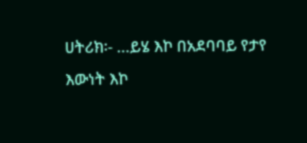ሀትሪክ፡- …ይሄ እኮ በአደባባይ የታየ
እውነት እኮ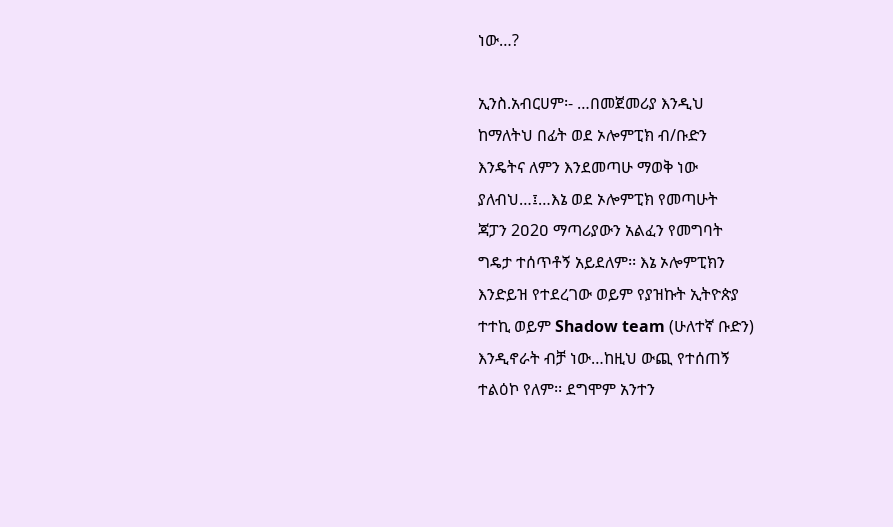ነው…?

ኢንስ.አብርሀም፡- …በመጀመሪያ እንዲህ
ከማለትህ በፊት ወደ ኦሎምፒክ ብ/ቡድን
እንዴትና ለምን እንደመጣሁ ማወቅ ነው
ያለብህ…፤…እኔ ወደ ኦሎምፒክ የመጣሁት
ጃፓን 2ዐ2ዐ ማጣሪያውን አልፈን የመግባት
ግዴታ ተሰጥቶኝ አይደለም፡፡ እኔ ኦሎምፒክን
እንድይዝ የተደረገው ወይም የያዝኩት ኢትዮጵያ
ተተኪ ወይም Shadow team (ሁለተኛ ቡድን)
እንዲኖራት ብቻ ነው…ከዚህ ውጪ የተሰጠኝ
ተልዕኮ የለም፡፡ ደግሞም አንተን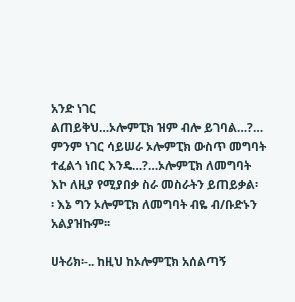አንድ ነገር
ልጠይቅህ…ኦሎምፒክ ዝም ብሎ ይገባል…?…
ምንም ነገር ሳይሠራ ኦሎምፒክ ውስጥ መግባት
ተፈልጎ ነበር እንዴ…?…ኦሎምፒክ ለመግባት
እኮ ለዚያ የሚያበቃ ስራ መስራትን ይጠይቃል፡
፡ እኔ ግን ኦሎምፒክ ለመግባት ብዬ ብ/ቡድኑን
አልያዝኩም፡፡

ሀትሪክ፡-.. ከዚህ ከኦሎምፒክ አሰልጣኝ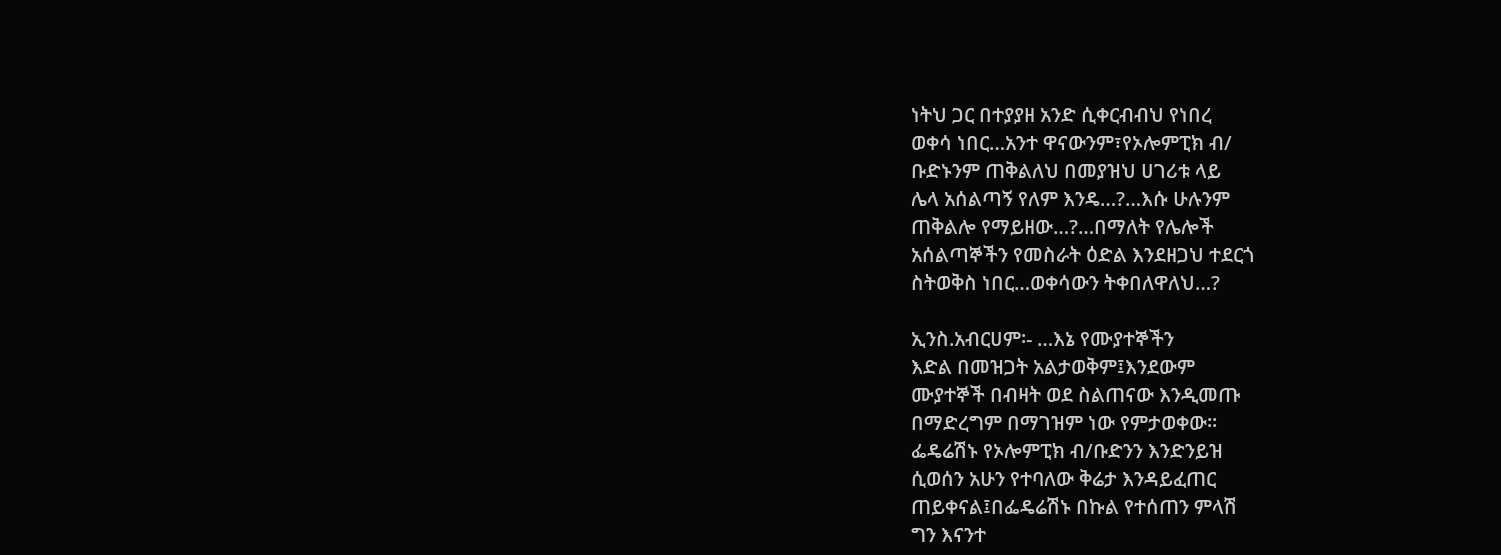ነትህ ጋር በተያያዘ አንድ ሲቀርብብህ የነበረ
ወቀሳ ነበር…አንተ ዋናውንም፣የኦሎምፒክ ብ/
ቡድኑንም ጠቅልለህ በመያዝህ ሀገሪቱ ላይ
ሌላ አሰልጣኝ የለም እንዴ…?…እሱ ሁሉንም
ጠቅልሎ የማይዘው…?…በማለት የሌሎች
አሰልጣኞችን የመስራት ዕድል እንደዘጋህ ተደርጎ
ስትወቅስ ነበር…ወቀሳውን ትቀበለዋለህ…?

ኢንስ.አብርሀም፡- …እኔ የሙያተኞችን
እድል በመዝጋት አልታወቅም፤እንደውም
ሙያተኞች በብዛት ወደ ስልጠናው እንዲመጡ
በማድረግም በማገዝም ነው የምታወቀው።
ፌዴሬሽኑ የኦሎምፒክ ብ/ቡድንን እንድንይዝ
ሲወሰን አሁን የተባለው ቅሬታ እንዳይፈጠር
ጠይቀናል፤በፌዴሬሽኑ በኩል የተሰጠን ምላሽ
ግን እናንተ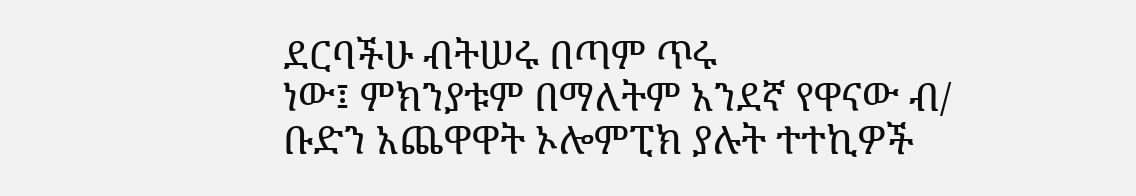ደርባችሁ ብትሠሩ በጣም ጥሩ
ነው፤ ምክንያቱም በማለትም አንደኛ የዋናው ብ/
ቡድን አጨዋዋት ኦሎምፒክ ያሉት ተተኪዎች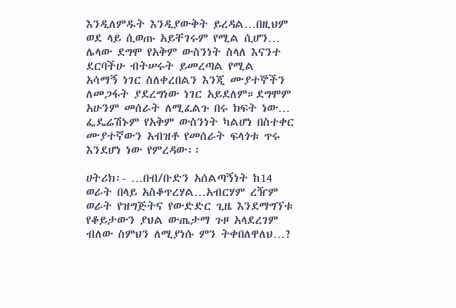እንዲለምዱት እንዲያውቅት ይረዳል…በዚህም
ወደ ላይ ሲወጡ አይቸገሩም የሚል ሲሆን…
ሌላው ደግሞ የአቅም ውስንነት ስላለ እናንተ
ደርባችሁ ብትሠሩት ይመረጣል የሚል
አሳማኝ ነገር ስለቀረበልን እንጂ ሙያተኞችን
ለመጋፋት ያደረግነው ነገር አይደለም።ደግሞም
አሁንም መሰራት ለሚፈልጉ በሩ ክፍት ነው…
ፌዴሬሽኑም የአቅም ውስንነት ካልሆነ በስተቀር
ሙያተኛውን አብዝቶ የመሰራት ፍላጎቱ ጥሩ
እንደሆነ ነው የምረዳው፡፡

ሀትሪክ፡- …በብ/ቡድን አሰልጣኝነት ከ14
ወራት በላይ አስቆጥረሃል…አብርሃም ረዥም
ወራት የዝግጅትና የውድድር ጊዜ እንደማግኘቱ
የቆይታውን ያህል ውጤታማ ጉዞ አላደረገም
ብለው ስምህን ለሚያነሱ ምን ትቀበለዋለህ…?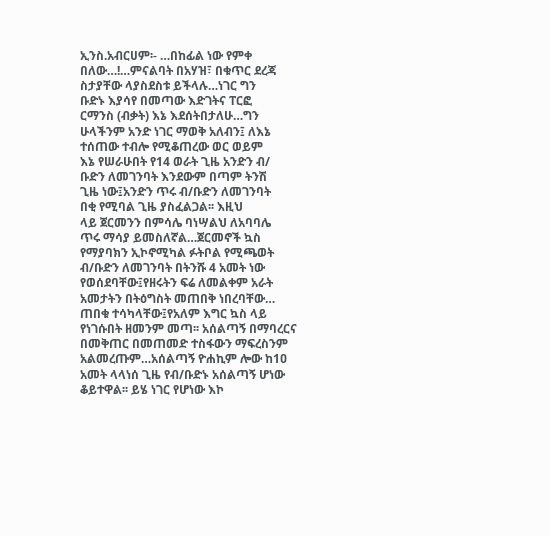ኢንስ.አብርሀም፡- …በከፊል ነው የምቀ
በለው…!…ምናልባት በአሃዝ፣ በቁጥር ደረጃ
ስታያቸው ላያስደስቱ ይችላሉ…ነገር ግን
ቡድኑ እያሳየ በመጣው እድገትና ፐርፎ
ርማንስ (ብቃት) እኔ እደሰትበታለሁ…ግን
ሁላችንም አንድ ነገር ማወቅ አለብን፤ ለእኔ
ተሰጠው ተብሎ የሚቆጠረው ወር ወይም
እኔ የሠራሁበት የ14 ወራት ጊዜ አንድን ብ/
ቡድን ለመገንባት እንደውም በጣም ትንሽ
ጊዜ ነው፤አንድን ጥሩ ብ/ቡድን ለመገንባት
በቂ የሚባል ጊዜ ያስፈልጋል፡፡ እዚህ
ላይ ጀርመንን በምሳሌ ባነሣልህ ለአባባሌ
ጥሩ ማሳያ ይመስለኛል…ጀርመኖች ኳስ
የማያባክን ኢኮኖሚካል ፉትቦል የሚጫወት
ብ/ቡድን ለመገንባት በትንሹ 4 አመት ነው
የወሰደባቸው፤የዘሩትን ፍሬ ለመልቀም አራት
አመታትን በትዕግስት መጠበቅ ነበረባቸው…
ጠበቁ ተሳካላቸው፤የአለም እግር ኳስ ላይ
የነገሱበት ዘመንም መጣ፡፡ አሰልጣኝ በማባረርና
በመቅጠር በመጠመድ ተስፋውን ማፍረስንም
አልመረጡም…አሰልጣኝ ዮሐኪም ሎው ከ1ዐ
አመት ላላነሰ ጊዜ የብ/ቡድኑ አሰልጣኝ ሆነው
ቆይተዋል፡፡ ይሄ ነገር የሆነው እኮ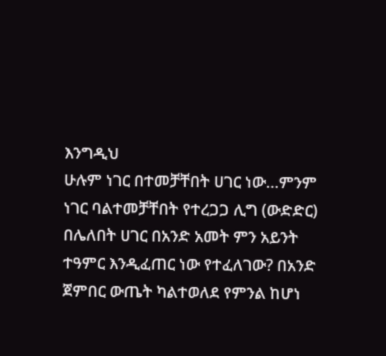እንግዲህ
ሁሉም ነገር በተመቻቸበት ሀገር ነው…ምንም
ነገር ባልተመቻቸበት የተረጋጋ ሊግ (ውድድር)
በሌለበት ሀገር በአንድ አመት ምን አይንት
ተዓምር እንዲፈጠር ነው የተፈለገው? በአንድ
ጀምበር ውጤት ካልተወለደ የምንል ከሆነ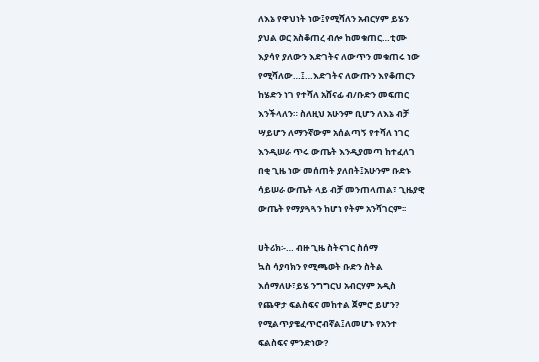ለእኔ የዋህነት ነው፤የሚሻለን አብርሃም ይሄን
ያህል ወር አስቆጠረ ብሎ ከመቁጠር…ቲሙ
እያሳየ ያለውን እድገትና ለውጥን መቁጠሩ ነው
የሚሻለው…፤…እድገትና ለውጡን እየቆጠርን
ከሄድን ነገ የተሻለ አሸናፊ ብ/ቡድን መፍጠር
እንችላለን። ስለዚህ አሁንም ቢሆን ለእኔ ብቻ
ሣይሆን ለማንኛውም አሰልጣኝ የተሻለ ነገር
እንዲሠራ ጥሩ ውጤት እንዲያመጣ ከተፈለገ
በቂ ጊዜ ነው መሰጠት ያለበት፤አሁንም ቡድኑ
ሳይሠራ ውጤት ላይ ብቻ መንጠላጠል፣ ጊዜያዊ
ውጤት የማያጓጓን ከሆነ የትም አንሻገርም፡፡

ሀትሪክ፡-… ብዙ ጊዜ ስትናገር ስሰማ
ኳስ ሳያባክን የሚጫወት ቡድን ስትል
እሰማለሁ፣ይሄ ንግግርህ አብርሃም አዲስ
የጨዋታ ፍልስፍና መከተል ጀምሮ ይሆን?
የሚልጥያቄፈጥሮብኛል፤ለመሆኑ የአንተ
ፍልስፍና ምንድነው?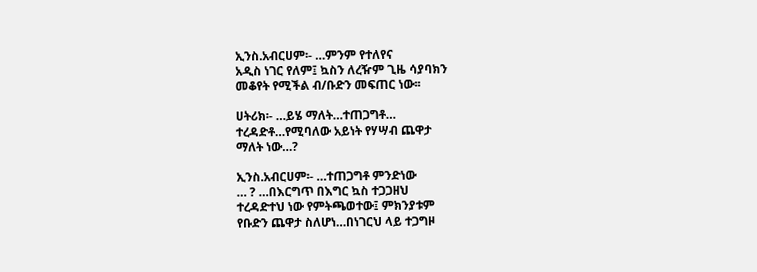ኢንስ.አብርሀም፡- …ምንም የተለየና
አዲስ ነገር የለም፤ ኳስን ለረዥም ጊዜ ሳያባክን
መቆየት የሚችል ብ/ቡድን መፍጠር ነው፡፡

ሀትሪክ፡- …ይሄ ማለት…ተጠጋግቶ…
ተረዳድቶ…የሚባለው አይነት የሃሣብ ጨዋታ
ማለት ነው…?

ኢንስ.አብርሀም፡- …ተጠጋግቶ ምንድነው
… ? …በእርግጥ በእግር ኳስ ተጋጋዘህ
ተረዳድተህ ነው የምትጫወተው፤ ምክንያቱም
የቡድን ጨዋታ ስለሆነ…በነገርህ ላይ ተጋግዞ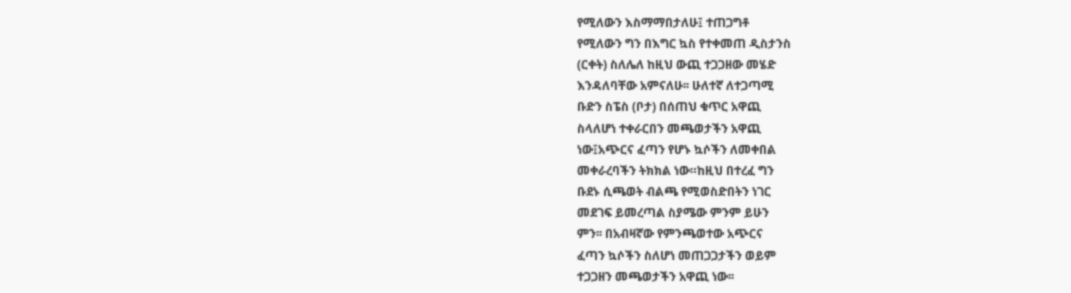የሚለውን እስማማበታለሁ፤ ተጠጋግቶ
የሚለውን ግን በእግር ኳስ የተቀመጠ ዲስታንስ
(ርቀት) ስለሌለ ከዚህ ውጪ ተጋጋዘው መሄድ
እንዳለባቸው አምናለሁ፡፡ ሁለተኛ ለተጋጣሚ
ቡድን ስፔስ (ቦታ) በሰጠህ ቁጥር አዋጪ
ስላለሆነ ተቀራርበን መጫወታችን አዋጪ
ነው፤አጭርና ፈጣን የሆኑ ኳሶችን ለመቀበል
መቀራረባችን ትክክል ነው።ከዚህ በተረፈ ግን
ቡደኑ ሲጫወት ብልጫ የሚወስድበትን ነገር
መደገፍ ይመረጣል ስያሜው ምንም ይሁን
ምን፡፡ በአብዛኛው የምንጫወተው አጭርና
ፈጣን ኳሶችን ስለሆነ መጠጋጋታችን ወይም
ተጋጋዘን መጫወታችን አዋጪ ነው፡፡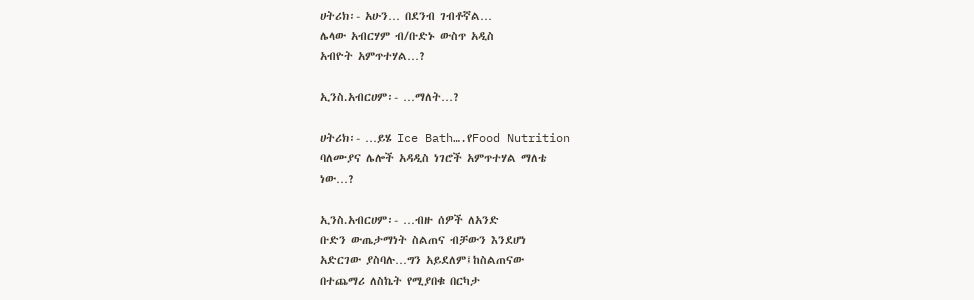ሀትሪክ፡- አሁን… በደንብ ገብቶኛል…
ሌላው አብርሃም ብ/ቡድኑ ውስጥ አዲስ
አብዮት አምጥተሃል…?

ኢንስ.አብርሀም፡- …ማለት…?

ሀትሪክ፡- …ይሄ Ice Bath….የFood Nutrition
ባለሙያና ሌሎች አዳዲስ ነገሮች አምጥተሃል ማለቴ
ነው…?

ኢንስ.አብርሀም፡- …ብዙ ሰዎች ለአንድ
ቡድን ውጤታማነት ስልጠና ብቻውን እንደሆነ
አድርገው ያስባሉ…ግን አይደለም፤ከስልጠናው
በተጨማሪ ለስኬት የሚያበቁ በርካታ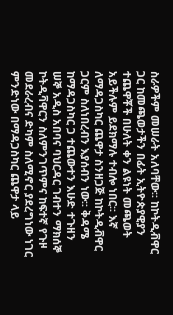ስራዎችም መሠራት አለባቸው፡፡ ከኮትዲቭዋር
ጋር ከመጫወታችን በፊት ኢትዮጵያዊያን
ተጨዋቾች በሁለት ቀን ልዩነት መጫወት
አይችሉም ይደክማሉ ተብሎ ነበር፡፡ እኛ
ለማዳጋስካር ጨዋታ ስንዘጋጅ ከኮትዲቭዋር
ጋርም ስለነበረብን እያሰብን ነው፡፡ ቅዳሜ
ከማዳጋስካር ጋ ተጨውተን እሁድ ተጉዘን
ሠኞ አዲስ አበባና ባህርዳር ገብተን ማክሰኞ
ኮትዲቫዋርን ስለምንገጥምና ከፍተኛ የጉዞ
መደራረብና ድካም ስለሚኖር ያደረግነው ነገር
ምንድነው በማዳጋስካር ጨዋታ ላይ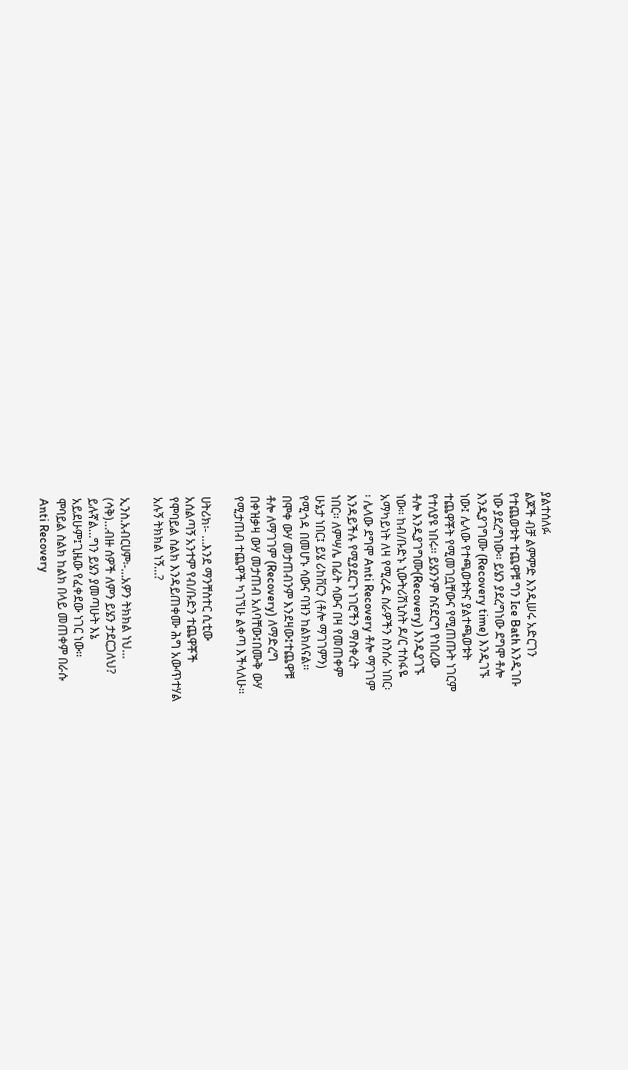ያልተሰለፉ
ልጆች ብቻ ልምምድ እንዲሠሩ አድርገን
የተጨወቱት ተጨዋቹ ግን Ice Bath እንዲገቡ
ነው ያደረግነው፡፡ ይሄን ያደረግነው ደግሞ ቶሎ
እንዲያገግሙ (Recovery time) እንዲገኙ
ነው፤ ሌላው የተጫወቱትና ያልተጫወቱት
ተጨዋቾት የሚመገቧቸውና የሚጠጡት ነገርም
የተለያዩ ነበሩ፡፡ ይሄንንም ስናደርግ የነበረው
ቶሎ እንዲያገግሙ(Recovery) እንዲያገኙ
ነው፡፡ ከብ/ቡድኑ ኒውትሪሽኒስት ዶ/ር ተስፋዬ
አማካይነት ለዛ የሚረዱ ስራዎችን ስንሰራ ነበር፡
፡ ሌላው ደግሞ Anti Recovery ቶሎ ማገገም
እንዳይችሉ የሚያደርጉ ነገሮችን ማስቀረት
ነበር፡፡ ለምሣሌ በፊት ሳውና በዛ የመጠቀም
ሁኔታ ነበር፤ ይሄ ሪከቨርን (ቶሎ ማገገምን)
የሚጎዳ በመሆኑ ሳውና ባዝን ከልክለናል፡፡
በሞቀ ውሃ መታጠብንም እንደዛው፤ተጨዋቹ
ቶሎ ለማገገም (Recovery) ለማድረግ
በቀዝቃዛ ውሃ መታጠብ አለባቸው፤በሙቅ ውሃ
የሚታጠብ ተጨዋች ካገኘሁ ልቀጣ እችላለሁ፡፡

ሀትሪክ፡- …እንደ ማንቸስተር ሲቲው
አሰልጣኝ አንተም የብ/ቡድን ተጨዋቾች
የሞባይል ስልክ እንዳይጠቀሙ ሕግ አውጥተሃል
አሉኝ ትክክል ነኝ…?

ኢንስ.አብርሀም፡-…አዎን ትክክል ነህ…
(ሳቅ)…ብዙ ሰዎች ለምን ይሄን ታደርጋለህ?
ይሉኛል…ግን ይሄን ያመጣሁት እኔ
አይደሁም፤ጊዜው የፈቀደው ነገር ነው፡፡
ሞባይል ስልክ ከልክ በላይ መጠቀም በራሱ
Anti Recovery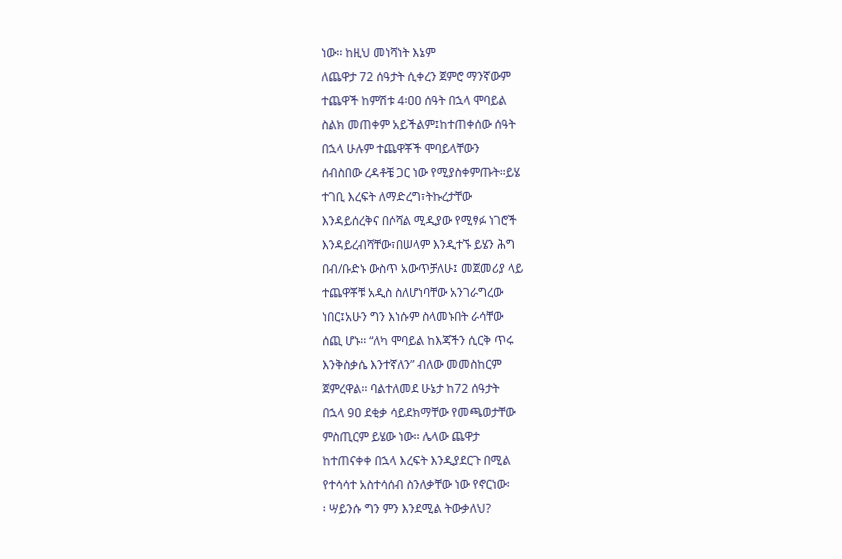ነው፡፡ ከዚህ መነሻነት እኔም
ለጨዋታ 72 ሰዓታት ሲቀረን ጀምሮ ማንኛውም
ተጨዋች ከምሽቱ 4፡ዐዐ ሰዓት በኋላ ሞባይል
ስልክ መጠቀም አይችልም፤ከተጠቀሰው ሰዓት
በኋላ ሁሉም ተጨዋቾች ሞባይላቸውን
ሰብስበው ረዳቶቼ ጋር ነው የሚያስቀምጡት።ይሄ
ተገቢ እረፍት ለማድረግ፣ትኩረታቸው
እንዳይሰረቅና በሶሻል ሚዲያው የሚፃፉ ነገሮች
እንዳይረብሻቸው፣በሠላም እንዲተኙ ይሄን ሕግ
በብ/ቡድኑ ውስጥ አውጥቻለሁ፤ መጀመሪያ ላይ
ተጨዋቾቹ አዲስ ስለሆነባቸው አንገራግረው
ነበር፤አሁን ግን እነሱም ስላመኑበት ራሳቸው
ሰጪ ሆኑ፡፡ “ለካ ሞባይል ከእጃችን ሲርቅ ጥሩ
እንቅስቃሴ እንተኛለን” ብለው መመስከርም
ጀምረዋል፡፡ ባልተለመደ ሁኔታ ከ72 ሰዓታት
በኋላ 9ዐ ደቂቃ ሳይደክማቸው የመጫወታቸው
ምስጢርም ይሄው ነው፡፡ ሌላው ጨዋታ
ከተጠናቀቀ በኋላ እረፍት እንዲያደርጉ በሚል
የተሳሳተ አስተሳሰብ ስንለቃቸው ነው የኖርነው፡
፡ ሣይንሱ ግን ምን እንደሚል ትውቃለህ?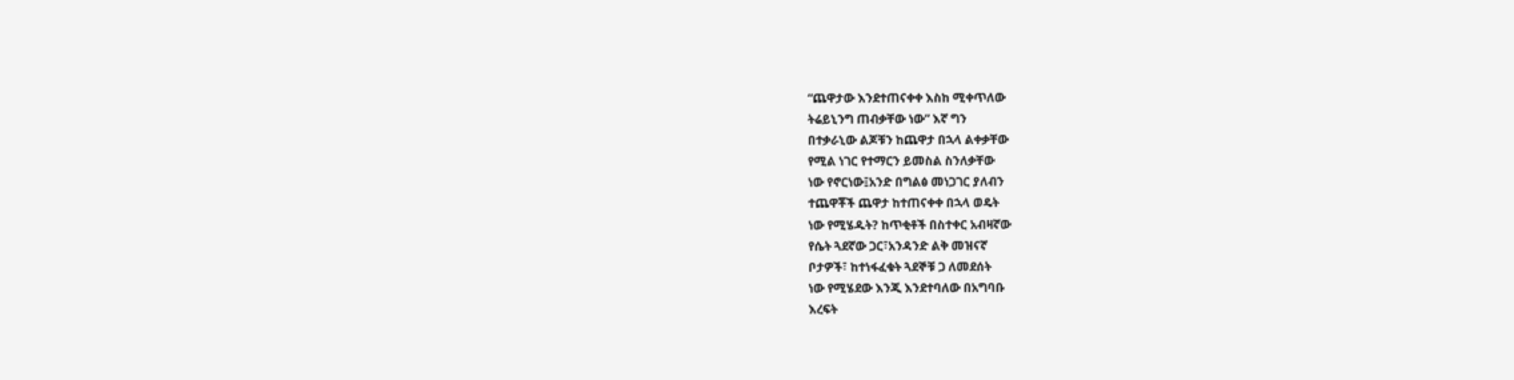“ጨዋታው እንደተጠናቀቀ እስከ ሚቀጥለው
ትሬይኒንግ ጠብቃቸው ነው” እኛ ግን
በተቃራኒው ልጆቹን ከጨዋታ በኋላ ልቀቃቸው
የሚል ነገር የተማርን ይመስል ስንለቃቸው
ነው የኖርነው፤አንድ በግልፅ መነጋገር ያለብን
ተጨዋቾች ጨዋታ ከተጠናቀቀ በኋላ ወዴት
ነው የሚሄዱት? ከጥቂቶች በስተቀር አብዛኛው
የሴት ጓደኛው ጋር፣አንዳንድ ልቅ መዝናኛ
ቦታዎች፣ ከተነፋፈቁት ጓደኞቹ ጋ ለመደሰት
ነው የሚሄደው እንጂ እንደተባለው በአግባቡ
እረፍት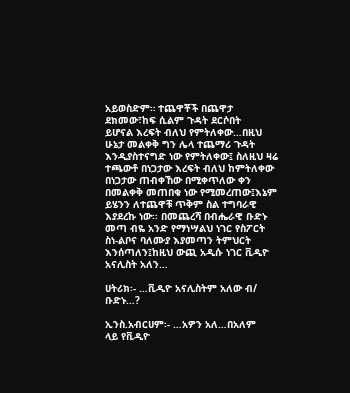አይወስድም። ተጨዋቾች በጨዋታ
ደክመው፣ከፍ ሲልም ጉዳት ደርሶበት
ይሆናል እረፍት ብለህ የምትለቀው…በዚህ
ሁኔታ መልቀቅ ግን ሌላ ተጨማሪ ጉዳት
እንዲያስተናግድ ነው የምትለቀው፤ ስለዚህ ዛሬ
ተጫውቶ በነጋታው እረፍት ብለህ ከምትለቀው
በነጋታው ጠብቀኸው በሚቀጥለው ቀን
በመልቀቅ መጠበቁ ነው የሚመረጠው፤እኔም
ይሄንን ለተጨዋቹ ጥቅም ስል ተግባራዊ
እያደረኩ ነው፡፡ በመጨረሻ በብሔራዊ ቡድኑ
መጣ ብዬ አንድ የማነሣልህ ነገር የስፖርት
ስነ-ልቦና ባለሙያ እያመጣን ትምህርት
እንሰጣለን፤ከዚህ ውጪ አዲሱ ነገር ቪዲዮ
አናሊስት አለን…

ሀትሪክ፡- …ቪዲዮ አናሊስትም አለው ብ/
ቡድኑ…?

ኢንስ.አብርሀም፡- …አዎን አለ…በአለም
ላይ የቪዲዮ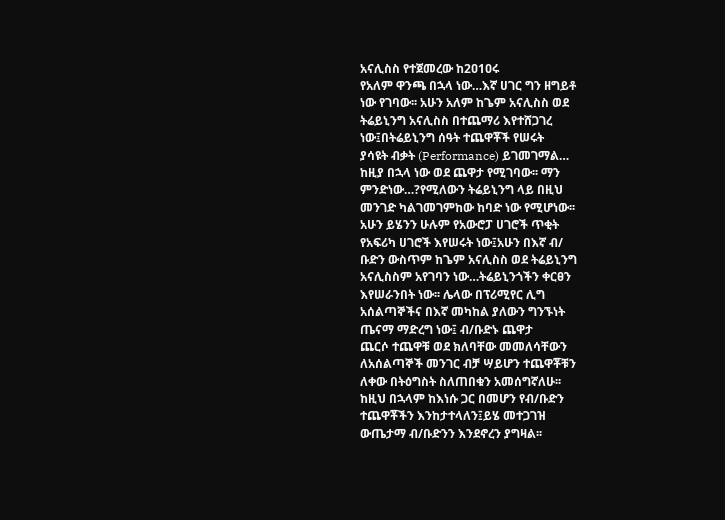አናሊስስ የተጀመረው ከ2ዐ1ዐሩ
የአለም ዋንጫ በኋላ ነው…እኛ ሀገር ግን ዘግይቶ
ነው የገባው፡፡ አሁን አለም ከጌም አናሊስስ ወደ
ትሬይኒንግ አናሊስስ በተጨማሪ እየተሸጋገረ
ነው፤በትሬይኒንግ ሰዓት ተጨዋቾች የሠሩት
ያሳዩት ብቃት (Performance) ይገመገማል…
ከዚያ በኋላ ነው ወደ ጨዋታ የሚገባው፡፡ ማን
ምንድነው…?የሚለውን ትሬይኒንግ ላይ በዚህ
መንገድ ካልገመገምከው ከባድ ነው የሚሆነው፡፡
አሁን ይሄንን ሁሉም የአውሮፓ ሀገሮች ጥቂት
የአፍሪካ ሀገሮች እየሠሩት ነው፤አሁን በእኛ ብ/
ቡድን ውስጥም ከጌም አናሊስስ ወደ ትሬይኒንግ
አናሊስስም አየገባን ነው…ትሬይኒንጎችን ቀርፀን
እየሠራንበት ነው፡፡ ሌላው በፕሪሚየር ሊግ
አሰልጣኞችና በእኛ መካከል ያለውን ግንኙነት
ጤናማ ማድረግ ነው፤ ብ/ቡድኑ ጨዋታ
ጨርሶ ተጨዋቹ ወደ ክለባቸው መመለሳቸውን
ለአሰልጣኞች መንገር ብቻ ሣይሆን ተጨዋቾቹን
ለቀው በትዕግስት ስለጠበቁን አመሰግኛለሁ፡፡
ከዚህ በኋላም ከእነሱ ጋር በመሆን የብ/ቡድን
ተጨዋቾችን እንከታተላለን፤ይሄ መተጋገዝ
ውጤታማ ብ/ቡድንን እንደኖረን ያግዛል፡፡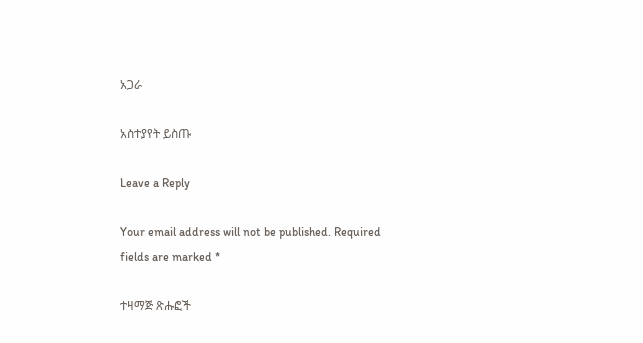አጋራ

አስተያየት ይስጡ

Leave a Reply

Your email address will not be published. Required fields are marked *

ተዛማጅ ጽሑፎች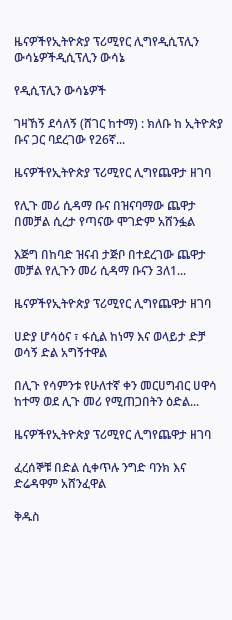ዜናዎችየኢትዮጵያ ፕሪሚየር ሊግየዲሲፕሊን ውሳኔዎችዲሲፕሊን ውሳኔ

የዲሲፕሊን ውሳኔዎች

ገዛኸኝ ደሳለኝ (ሸገር ከተማ) : ክለቡ ከ ኢትዮጵያ ቡና ጋር ባደረገው የ26ኛ...

ዜናዎችየኢትዮጵያ ፕሪሚየር ሊግየጨዋታ ዘገባ

የሊጉ መሪ ሲዳማ ቡና በዝናባማው ጨዋታ በመቻል ሲረታ የጣናው ሞገድም አሸንፏል

እጅግ በከባድ ዝናብ ታጅቦ በተደረገው ጨዋታ መቻል የሊጉን መሪ ሲዳማ ቡናን 3ለ1...

ዜናዎችየኢትዮጵያ ፕሪሚየር ሊግየጨዋታ ዘገባ

ሀድያ ሆሳዕና ፣ ፋሲል ከነማ እና ወላይታ ድቻ ወሳኝ ድል አግኝተዋል

በሊጉ የሳምንቱ የሁለተኛ ቀን መርሀግብር ሀዋሳ ከተማ ወደ ሊጉ መሪ የሚጠጋበትን ዕድል...

ዜናዎችየኢትዮጵያ ፕሪሚየር ሊግየጨዋታ ዘገባ

ፈረሰኞቹ በድል ሲቀጥሉ ንግድ ባንክ እና ድሬዳዋም አሸንፈዋል

ቅዱስ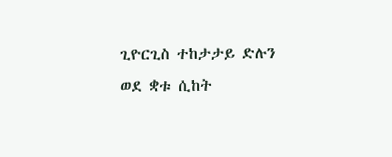ጊዮርጊስ ተከታታይ ድሉን ወደ ቋቱ ሲከት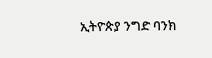ኢትዮጵያ ንግድ ባንክ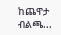ከጨዋታ ብልጫ...